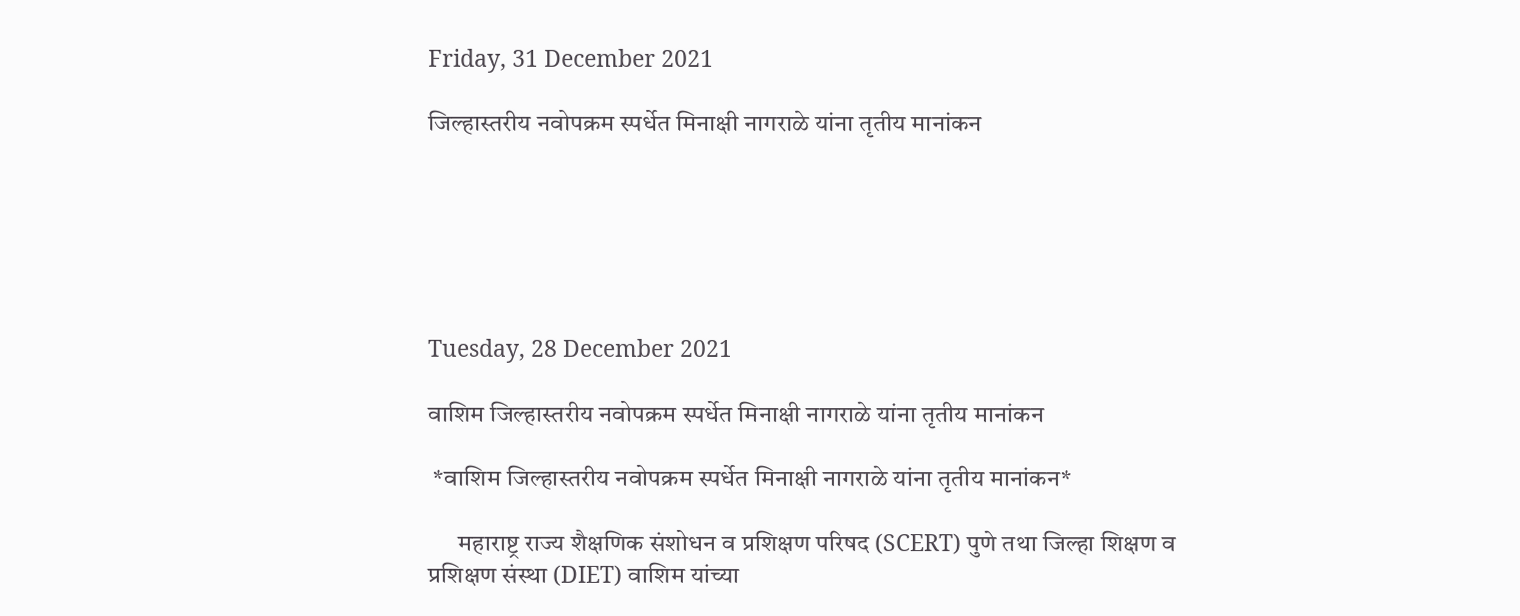Friday, 31 December 2021

जिल्हास्तरीय नवोपक्रम स्पर्धेत मिनाक्षी नागराळे यांना तृतीय मानांकन






Tuesday, 28 December 2021

वाशिम जिल्हास्तरीय नवोपक्रम स्पर्धेत मिनाक्षी नागराळे यांना तृतीय मानांकन

 *वाशिम जिल्हास्तरीय नवोपक्रम स्पर्धेत मिनाक्षी नागराळे यांना तृतीय मानांकन*

      महाराष्ट्र राज्य शैक्षणिक संशोधन व प्रशिक्षण परिषद (SCERT) पुणे तथा जिल्हा शिक्षण व प्रशिक्षण संस्था (DIET) वाशिम यांच्या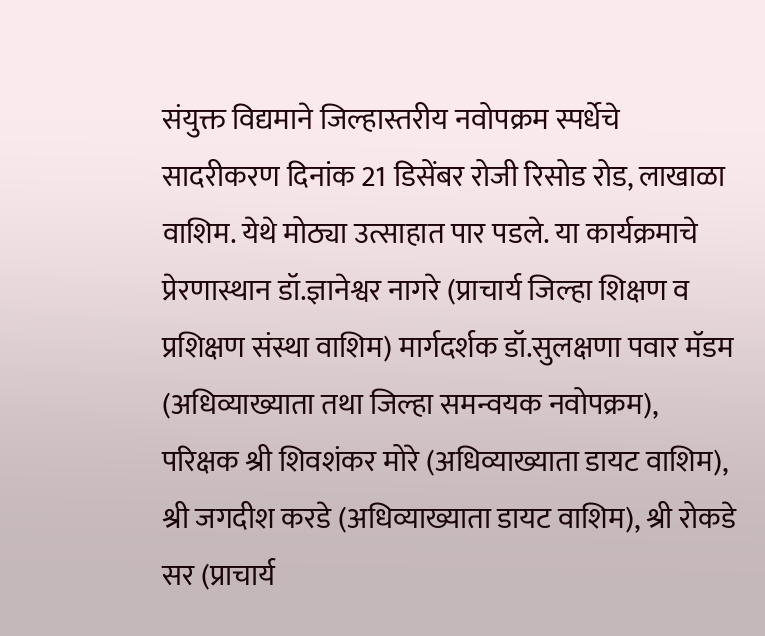संयुक्त विद्यमाने जिल्हास्तरीय नवोपक्रम स्पर्धेचे सादरीकरण दिनांक 21 डिसेंबर रोजी रिसोड रोड, लाखाळा वाशिम. येथे मोठ्या उत्साहात पार पडले. या कार्यक्रमाचे प्रेरणास्थान डॉ.ज्ञानेश्वर नागरे (प्राचार्य जिल्हा शिक्षण व प्रशिक्षण संस्था वाशिम) मार्गदर्शक डॉ.सुलक्षणा पवार मॅडम (अधिव्याख्याता तथा जिल्हा समन्वयक नवोपक्रम), परिक्षक श्री शिवशंकर मोरे (अधिव्याख्याता डायट वाशिम), श्री जगदीश करडे (अधिव्याख्याता डायट वाशिम), श्री रोकडे सर (प्राचार्य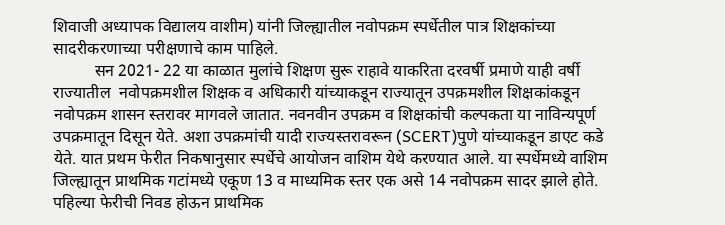शिवाजी अध्यापक विद्यालय वाशीम) यांनी जिल्ह्यातील नवोपक्रम स्पर्धेतील पात्र शिक्षकांच्या सादरीकरणाच्या परीक्षणाचे काम पाहिले.
          सन 2021- 22 या काळात मुलांचे शिक्षण सुरू राहावे याकरिता दरवर्षी प्रमाणे याही वर्षी राज्यातील  नवोपक्रमशील शिक्षक व अधिकारी यांच्याकडून राज्यातून उपक्रमशील शिक्षकांकडून नवोपक्रम शासन स्तरावर मागवले जातात. नवनवीन उपक्रम व शिक्षकांची कल्पकता या नाविन्यपूर्ण उपक्रमातून दिसून येते. अशा उपक्रमांची यादी राज्यस्तरावरून (SCERT)पुणे यांच्याकडून डाएट कडे येते. यात प्रथम फेरीत निकषानुसार स्पर्धेचे आयोजन वाशिम येथे करण्यात आले. या स्पर्धेमध्ये वाशिम जिल्ह्यातून प्राथमिक गटांमध्ये एकूण 13 व माध्यमिक स्तर एक असे 14 नवोपक्रम सादर झाले होते. पहिल्या फेरीची निवड होऊन प्राथमिक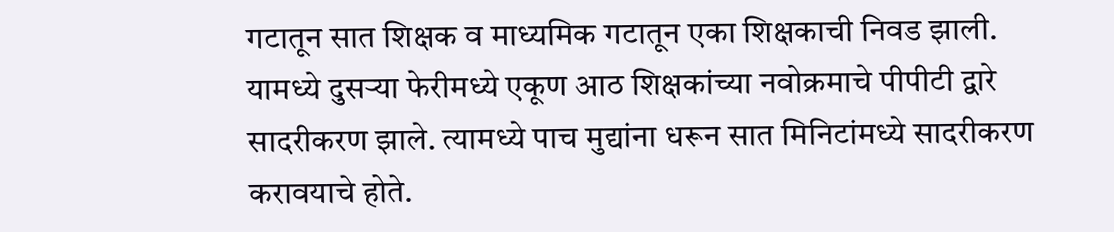गटातून सात शिक्षक व माध्यमिक गटातून एका शिक्षकाची निवड झाली. यामध्ये दुसऱ्या फेरीमध्ये एकूण आठ शिक्षकांच्या नवोक्रमाचे पीपीटी द्वारे सादरीकरण झाले. त्यामध्ये पाच मुद्यांना धरून सात मिनिटांमध्ये सादरीकरण करावयाचे होते.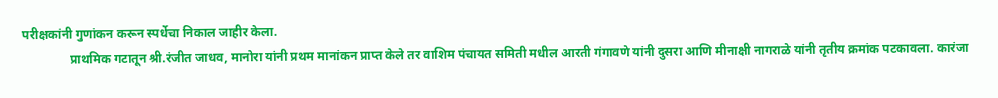परीक्षकांनी गुणांकन करून स्पर्धेचा निकाल जाहीर केला.
               प्राथमिक गटातून श्री.रंजीत जाधव, मानोरा यांनी प्रथम मानांकन प्राप्त केले तर वाशिम पंचायत समिती मधील आरती गंगावणे यांनी दुसरा आणि मीनाक्षी नागराळे यांनी तृतीय क्रमांक पटकावला. कारंजा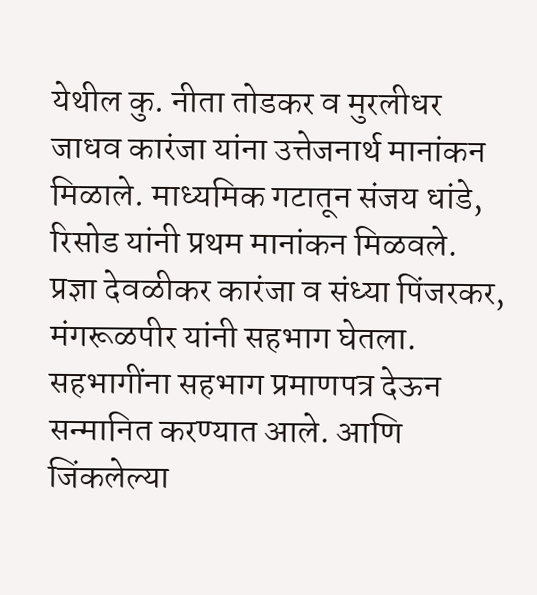येथील कु. नीता तोडकर व मुरलीधर जाधव कारंजा यांना उत्तेजनार्थ मानांकन मिळाले. माध्यमिक गटातून संजय धांडे, रिसोड यांनी प्रथम मानांकन मिळवले.  प्रज्ञा देवळीकर कारंजा व संध्या पिंजरकर, मंगरूळपीर यांनी सहभाग घेतला. सहभागींना सहभाग प्रमाणपत्र देऊन सन्मानित करण्यात आले. आणि जिंकलेल्या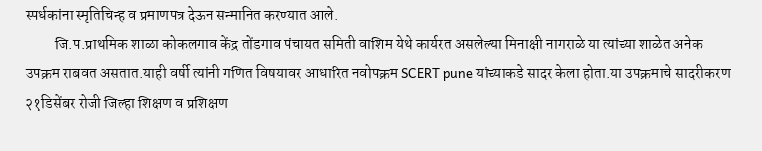स्पर्धकांना स्मृतिचिन्ह व प्रमाणपत्र देऊन सन्मानित करण्यात आले.
          जि.प.प्राथमिक शाळा कोकलगाव केंद्र तोंडगाव पंचायत समिती वाशिम येथे कार्यरत असलेल्या मिनाक्षी नागराळे या त्यांच्या शाळेत अनेक उपक्रम राबवत असतात.याही वर्षी त्यांनी गणित विषयावर आधारित नवोपक्रम SCERT pune यांच्याकडे सादर केला होता.या उपक्रमाचे सादरीकरण २१डिसेंबर रोजी जिल्हा शिक्षण व प्रशिक्षण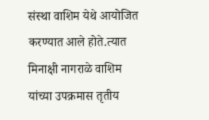संस्था वाशिम येथे आयोजित करण्यात आले होते.त्यात मिनाक्षी नागराळे वाशिम यांच्या उपक्रमास तृतीय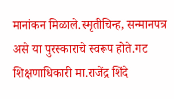मानांकन मिळाले.स्मृतीचिन्ह, सन्मानपत्र असे या पुरस्काराचे स्वरूप होते.गट शिक्षणाधिकारी मा.राजेंद्र शिंदे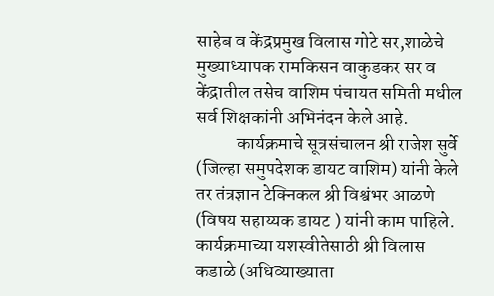साहेब व केंद्रप्रमुख विलास गोटे सर,शाळेचे मुख्याध्यापक रामकिसन वाकुडकर सर व केंद्रातील तसेच वाशिम पंचायत समिती मधील सर्व शिक्षकांनी अभिनंदन केले आहे.
           कार्यक्रमाचे सूत्रसंचालन श्री राजेश सुर्वे (जिल्हा समुपदेशक डायट वाशिम) यांनी केले तर तंत्रज्ञान टेक्निकल श्री विश्वंभर आळणे (विषय सहाय्यक डायट ) यांनी काम पाहिले. कार्यक्रमाच्या यशस्वीतेसाठी श्री विलास कडाळे (अधिव्याख्याता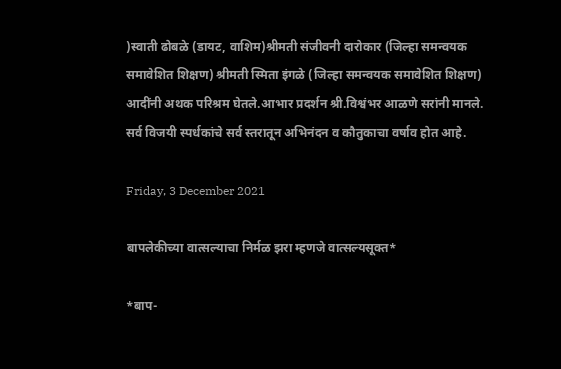)स्वाती ढोबळे (डायट, वाशिम)श्रीमती संजीवनी दारोकार (जिल्हा समन्वयक समावेशित शिक्षण) श्रीमती स्मिता इंगळे (जिल्हा समन्वयक समावेशित शिक्षण) आदींनी अथक परिश्रम घेतले.आभार प्रदर्शन श्री.विश्वंभर आळणे सरांनी मानले. सर्व विजयी स्पर्धकांचे सर्व स्तरातून अभिनंदन व कौतुकाचा वर्षाव होत आहे.

Friday, 3 December 2021

बापलेकीच्या वात्सल्याचा निर्मळ झरा म्हणजे वात्सल्यसूक्त*

*बाप-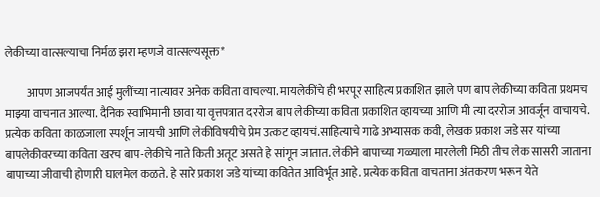लेकीच्या वात्सल्याचा निर्मळ झरा म्हणजे वात्सल्यसूक्त*

         आपण आजपर्यंत आई मुलींच्या नात्यावर अनेक कविता वाचल्या. मायलेकींचे ही भरपूर साहित्य प्रकाशित झाले पण बाप लेकीच्या कविता प्रथमच माझ्या वाचनात आल्या. दैनिक स्वाभिमानी छावा या वृत्तपत्रात दररोज बाप लेकीच्या कविता प्रकाशित व्हायच्या आणि मी त्या दररोज आवर्जून वाचायचे. प्रत्येक कविता काळजाला स्पर्शून जायची आणि लेकीविषयीचे प्रेम उत्कट व्हायचं.साहित्याचे गाढे अभ्यासक कवी, लेखक प्रकाश जडे सर यांच्या बापलेकीवरच्या कविता खरच बाप-लेकीचे नाते किती अतूट असते हे सांगून जातात. लेकीने बापाच्या गळ्याला मारलेली मिठी तीच लेक सासरी जाताना बापाच्या जीवाची होणारी घालमेल कळते. हे सारे प्रकाश जडे यांच्या कवितेत आविर्भूत आहे. प्रत्येक कविता वाचताना अंतकरण भरून येते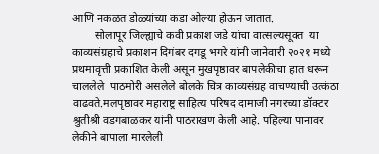आणि नकळत डोळ्यांच्या कडा ओल्या होऊन जातात.
        सोलापूर जिल्ह्याचे कवी प्रकाश जडे यांचा वात्सल्यसूक्त  या काव्यसंग्रहाचे प्रकाशन दिगंबर दगडू भगरे यांनी जानेवारी २०२१ मध्ये प्रथमावृत्ती प्रकाशित केली असून मुखपृष्ठावर बापलेकीचा हात धरून चाललेले  पाठमोरी असलेले बोलके चित्र काव्यसंग्रह वाचण्याची उत्कंठा वाढवते.मलपृष्ठावर महाराष्ट्र साहित्य परिषद दामाजी नगरच्या डॉक्टर श्रुतीश्री वडगबाळकर यांनी पाठराखण केली आहे. पहिल्या पानावर लेकीने बापाला मारलेली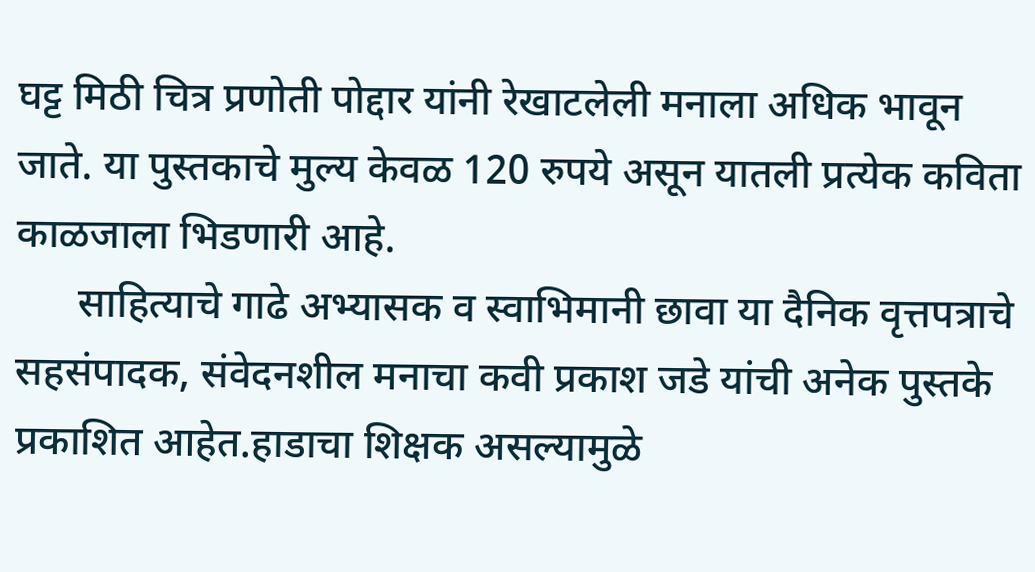घट्ट मिठी चित्र प्रणोती पोद्दार यांनी रेखाटलेली मनाला अधिक भावून जाते. या पुस्तकाचे मुल्य केवळ 120 रुपये असून यातली प्रत्येक कविता काळजाला भिडणारी आहे.
      साहित्याचे गाढे अभ्यासक व स्वाभिमानी छावा या दैनिक वृत्तपत्राचे सहसंपादक, संवेदनशील मनाचा कवी प्रकाश जडे यांची अनेक पुस्तके प्रकाशित आहेत.हाडाचा शिक्षक असल्यामुळे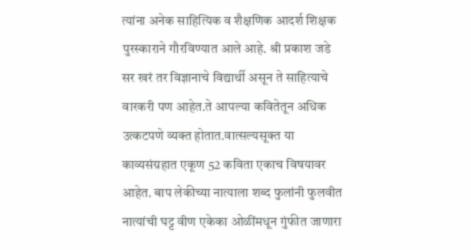त्यांना अनेक साहित्यिक व शैक्षणिक आदर्श शिक्षक पुरस्काराने गौरविण्यात आले आहे. श्री प्रकाश जडे सर खरं तर विज्ञानाचे विद्यार्थी असून ते साहित्याचे वारकरी पण आहेत.ते आपल्या कवितेतून अधिक उत्कटपणे व्यक्त होतात.वात्सल्यसूक्त या काव्यसंग्रहात एकूण 52 कविता एकाच विषयावर आहेत. बाप लेकीच्या नात्याला शब्द फुलांनी फुलवीत नात्यांची घट्ट वीण एकेका ओळींमधून गुंफीत जाणारा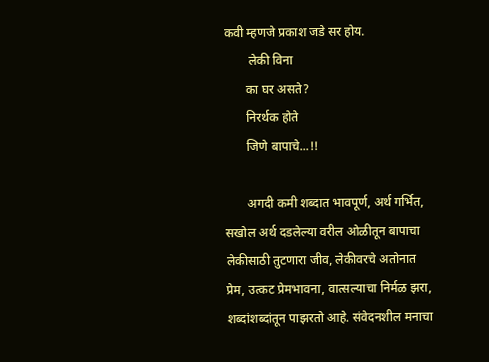कवी म्हणजे प्रकाश जडे सर होय.
        लेकी विना
       का घर असते?
       निरर्थक होते
       जिणे बापाचे...!!

       अगदी कमी शब्दात भावपूर्ण, अर्थ गर्भित, सखोल अर्थ दडलेल्या वरील ओळीतून बापाचा लेकीसाठी तुटणारा जीव, लेकीवरचे अतोनात प्रेम, उत्कट प्रेमभावना, वात्सल्याचा निर्मळ झरा, शब्दांशब्दांतून पाझरतो आहे. संवेदनशील मनाचा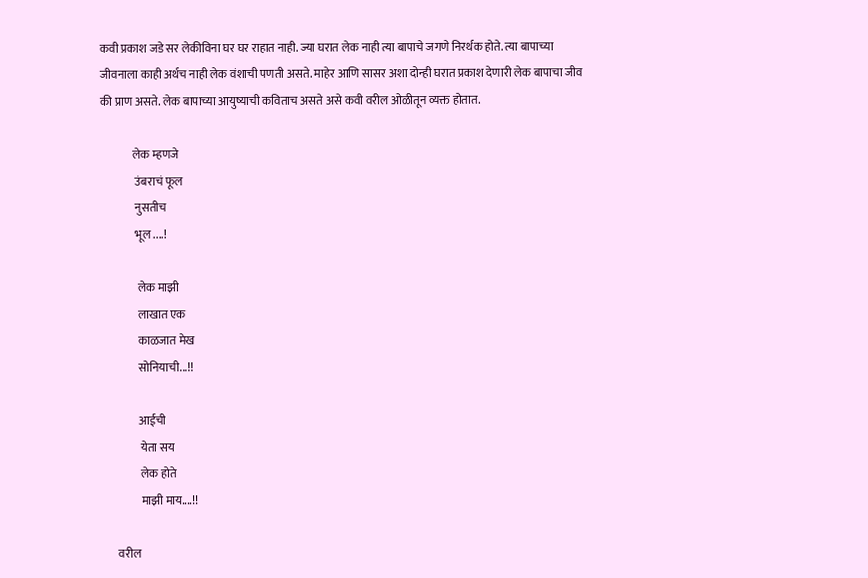कवी प्रकाश जडे सर लेकीविना घर घर राहात नाही. ज्या घरात लेक नाही त्या बापाचे जगणे निरर्थक होते. त्या बापाच्या जीवनाला काही अर्थच नाही लेक वंशाची पणती असते. माहेर आणि सासर अशा दोन्ही घरात प्रकाश देणारी लेक बापाचा जीव की प्राण असते. लेक बापाच्या आयुष्याची कविताच असते असे कवी वरील ओळीतून व्यक्त होतात.

              लेक म्हणजे
               उंबराचं फूल
               नुसतीच
               भूल ....!

                लेक माझी
                लाखात एक
                काळजात मेख
                सोनियाची...!!

                आईची
                 येता सय
                 लेक होते
                 माझी माय....!!

       वरील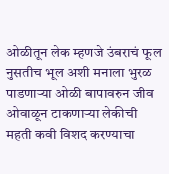ओळीतून लेक म्हणजे उंबराचं फूल नुसतीच भूल अशी मनाला भुरळ पाडणाऱ्या ओळी बापावरुन जीव ओवाळून टाकणाऱ्या लेकीची महती कवी विशद करण्याचा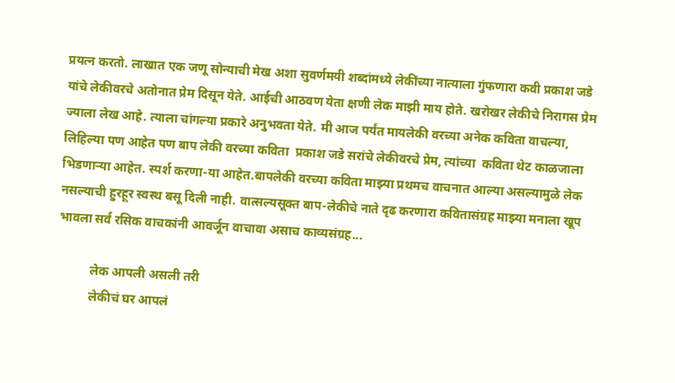प्रयत्न करतो. लाखात एक जणू सोन्याची मेख अशा सुवर्णमयी शब्दांमध्ये लेकींच्या नात्याला गुंफणारा कवी प्रकाश जडे यांचे लेकीवरचे अतोनात प्रेम दिसून येते. आईची आठवण येता क्षणी लेक माझी माय होते. खरोखर लेकीचे निरागस प्रेम ज्याला लेख आहे. त्याला चांगल्या प्रकारे अनुभवता येते. मी आज पर्यंत मायलेकी वरच्या अनेक कविता वाचल्या, लिहिल्या पण आहेत पण बाप लेकी वरच्या कविता  प्रकाश जडे सरांचे लेकीवरचे प्रेम, त्यांच्या  कविता थेट काळजाला भिडणार्‍या आहेत. स्पर्श करणा-या आहेत.बापलेकी वरच्या कविता माझ्या प्रथमच वाचनात आल्या असल्यामुळे लेक नसल्याची हुरहूर स्वस्थ बसू दिली नाही. वात्सल्यसूक्त बाप-लेकीचे नाते दृढ करणारा कवितासंग्रह माझ्या मनाला खूप भावला सर्व रसिक वाचकांनी आवर्जून वाचावा असाच काव्यसंग्रह...

           लेक आपली असली तरी
           लेकीचं घर आपलं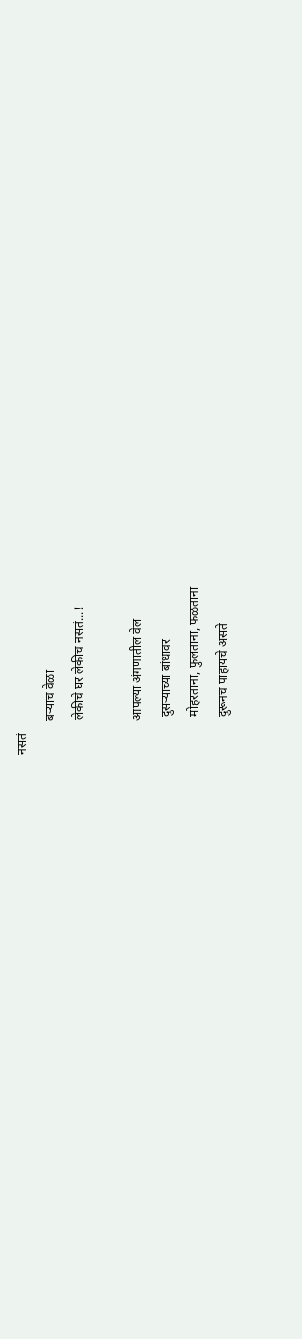नसतं
           बऱ्याच वेळा
           लेकीचे घर लेकीच नसतं...!

           आपल्या अंगणातील वेल
            दुसऱ्याच्या बांधावर
            मोहरताना, फुलताना, फळताना
            दुरूनच पाहायचे असते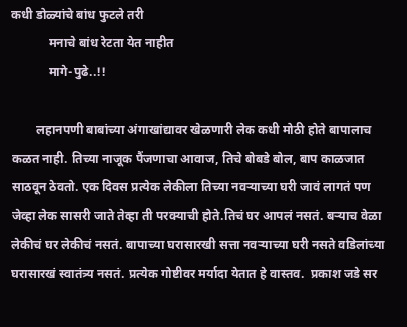कधी डोळ्यांचे बांध फुटले तरी
            मनाचे बांध रेटता येत नाहीत
            मागे-पुढे..!!

        लहानपणी बाबांच्या अंगाखांद्यावर खेळणारी लेक कधी मोठी होते बापालाच कळत नाही. तिच्या नाजूक पैंजणाचा आवाज, तिचे बोबडे बोल, बाप काळजात साठवून ठेवतो. एक दिवस प्रत्येक लेकीला तिच्या नवऱ्याच्या घरी जावं लागतं पण जेव्हा लेक सासरी जाते तेव्हा ती परक्याची होते.तिचं घर आपलं नसतं. बऱ्याच वेळा लेकीचं घर लेकीचं नसतं. बापाच्या घरासारखी सत्ता नवऱ्याच्या घरी नसते वडिलांच्या घरासारखं स्वातंत्र्य नसतं. प्रत्येक गोष्टीवर मर्यादा येतात हे वास्तव.  प्रकाश जडे सर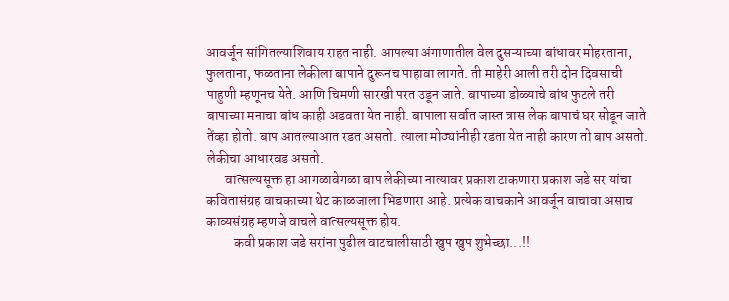आवर्जून सांगितल्याशिवाय राहत नाही. आपल्या अंगाणातील वेल दुसऱ्याच्या बांधावर मोहरताना, फुलताना, फळताना लेकीला बापाने दुरूनच पाहावा लागते. ती माहेरी आली तरी दोन दिवसाची पाहुणी म्हणूनच येते. आणि चिमणी सारखी परत उडून जाते. बापाच्या डोळ्याचे बांध फुटले तरी बापाच्या मनाचा बांध काही अडवता येत नाही. बापाला सर्वात जास्त त्रास लेक बापाचं घर सोडून जाते तेंव्हा होतो. बाप आतल्याआत रडत असतो. त्याला मोठ्यांनीही रडता येत नाही कारण तो बाप असतो. लेकीचा आधारवड असतो.
       वात्सल्यसूक्त हा आगळावेगळा बाप लेकीच्या नात्यावर प्रकाश टाकणारा प्रकाश जडे सर यांचा कवितासंग्रह वाचकाच्या थेट काळजाला भिडणारा आहे. प्रत्येक वाचकाने आवर्जून वाचावा असाच काव्यसंग्रह म्हणजे वाचले वात्सल्यसूक्त होय.
          कवी प्रकाश जडे सरांना पुढील वाटचालीसाठी खुप खुप शुभेच्छा...!!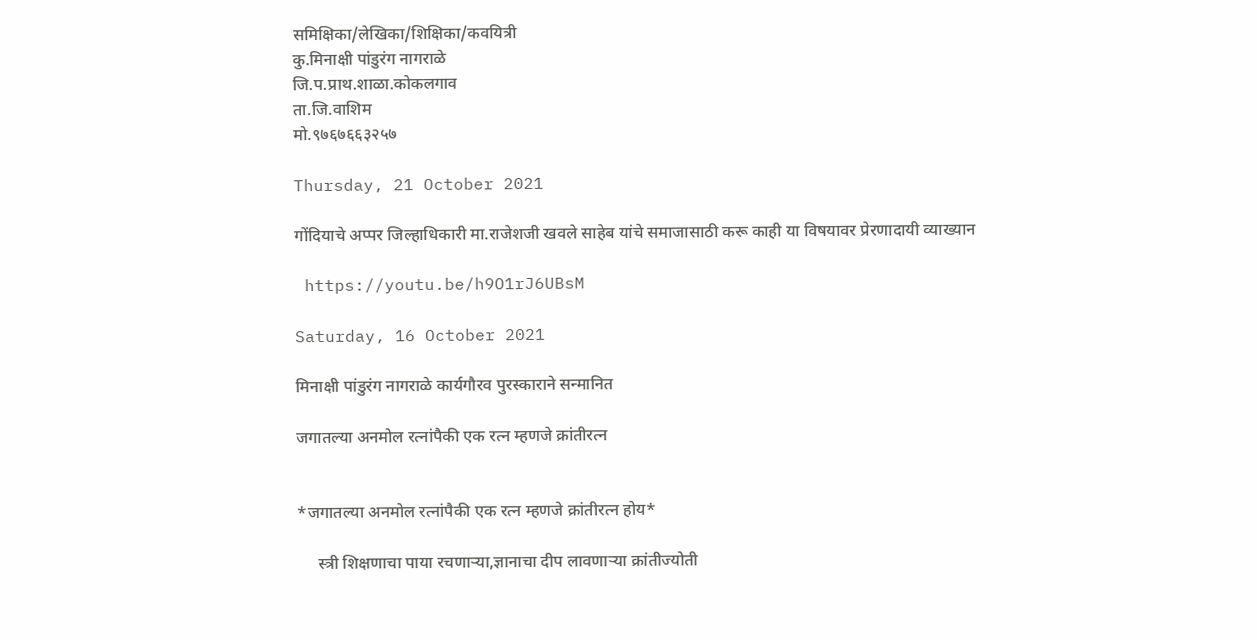समिक्षिका/लेखिका/शिक्षिका/कवयित्री
कु.मिनाक्षी पांडुरंग नागराळे
जि.प.प्राथ.शाळा.कोकलगाव
ता.जि.वाशिम
मो.९७६७६६३२५७

Thursday, 21 October 2021

गोंदियाचे अप्पर जिल्हाधिकारी मा.राजेशजी खवले साहेब यांचे समाजासाठी करू काही या विषयावर प्रेरणादायी व्याख्यान

 https://youtu.be/h9O1rJ6UBsM

Saturday, 16 October 2021

मिनाक्षी पांडुरंग नागराळे कार्यगौरव पुरस्काराने सन्मानित

जगातल्या अनमोल रत्नांपैकी एक रत्न म्हणजे क्रांतीरत्न


*जगातल्या अनमोल रत्नांपैकी एक रत्न म्हणजे क्रांतीरत्न होय*

     स्त्री शिक्षणाचा पाया रचणाऱ्या,ज्ञानाचा दीप लावणाऱ्या क्रांतीज्योती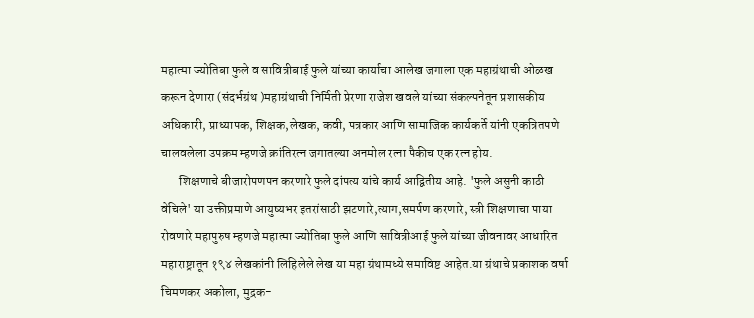महात्मा ज्योतिबा फुले व सावित्रीबाई फुले यांच्या कार्याचा आलेख जगाला एक महाग्रंथाची ओळख करून देणारा (संदर्भग्रंथ )महाग्रंथाची निर्मिती प्रेरणा राजेश खवले यांच्या संकल्पनेतून प्रशासकीय अधिकारी, प्राध्यापक, शिक्षक,लेखक, कवी, पत्रकार आणि सामाजिक कार्यकर्ते यांनी एकत्रितपणे चालवलेला उपक्रम म्हणजे क्रांतिरत्न जगातल्या अनमोल रत्ना पैकीच एक रत्न होय.
       शिक्षणाचे बीजारोपणपन करणारे फुले दांपत्य यांचे कार्य आद्वितीय आहे. 'फुले असुनी काठी वेचिले' या उक्तीप्रमाणे आयुष्यभर इतरांसाठी झटणारे,त्याग,समर्पण करणारे, स्त्री शिक्षणाचा पाया रोवणारे महापुरुष म्हणजे महात्मा ज्योतिबा फुले आणि सावित्रीआई फुले यांच्या जीवनावर आधारित महाराष्ट्रातून १९४ लेखकांनी लिहिलेले लेख या महा ग्रंथामध्ये समाविष्ट आहेत.या ग्रंथाचे प्रकाशक वर्षा चिमणकर अकोला, मुद्रक-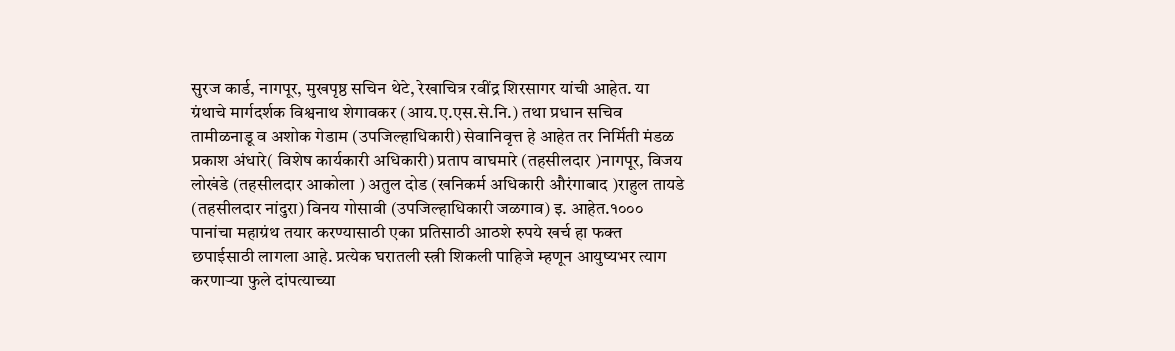सुरज कार्ड, नागपूर, मुखपृष्ठ सचिन थेटे, रेखाचित्र रवींद्र शिरसागर यांची आहेत. या ग्रंथाचे मार्गदर्शक विश्वनाथ शेगावकर (आय.ए.एस.से.नि.) तथा प्रधान सचिव तामीळनाडू व अशोक गेडाम (उपजिल्हाधिकारी) सेवानिवृत्त हे आहेत तर निर्मिती मंडळ प्रकाश अंधारे( विशेष कार्यकारी अधिकारी) प्रताप वाघमारे (तहसीलदार )नागपूर, विजय लोखंडे (तहसीलदार आकोला ) अतुल दोड (खनिकर्म अधिकारी औरंगाबाद )राहुल तायडे (तहसीलदार नांदुरा) विनय गोसावी (उपजिल्हाधिकारी जळगाव) इ. आहेत.१००० पानांचा महाग्रंथ तयार करण्यासाठी एका प्रतिसाठी आठशे रुपये खर्च हा फक्त छपाईसाठी लागला आहे. प्रत्येक घरातली स्त्री शिकली पाहिजे म्हणून आयुष्यभर त्याग करणाऱ्या फुले दांपत्याच्या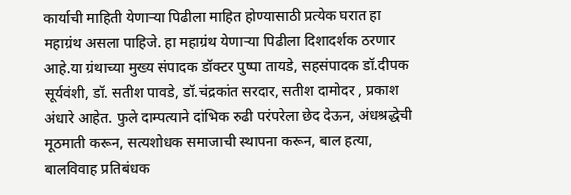कार्याची माहिती येणाऱ्या पिढीला माहित होण्यासाठी प्रत्येक घरात हा महाग्रंथ असला पाहिजे. हा महाग्रंथ येणाऱ्या पिढीला दिशादर्शक ठरणार आहे.या ग्रंथाच्या मुख्य संपादक डॉक्टर पुष्पा तायडे, सहसंपादक डॉ.दीपक सूर्यवंशी, डॉ. सतीश पावडे, डॉ.चंद्रकांत सरदार, सतीश दामोदर , प्रकाश अंधारे आहेत. फुले दाम्पत्याने दांभिक रुढी परंपरेला छेद देऊन, अंधश्रद्धेची मूठमाती करून, सत्यशोधक समाजाची स्थापना करून, बाल हत्या, बालविवाह प्रतिबंधक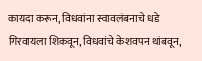कायदा करून, विधवांना स्वावलंबनाचे धडे गिरवायला शिकवून, विधवांचे केशवपन थांबवून,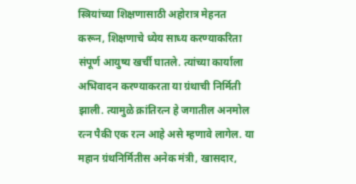स्त्रियांच्या शिक्षणासाठी अहोरात्र मेहनत करून, शिक्षणाचे ध्येय साध्य करण्याकरिता संपूर्ण आयुष्य खर्ची घातले. त्यांच्या कार्याला अभिवादन करण्याकरता या ग्रंथाची निर्मिती झाली. त्यामुळे क्रांतिरत्न हे जगातील अनमोल रत्न पैकी एक रत्न आहे असे म्हणावे लागेल. या महान ग्रंथनिर्मितीस अनेक मंत्री, खासदार,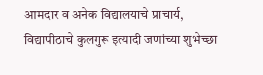आमदार व अनेक विद्यालयाचे प्राचार्य, विद्यापीठाचे कुलगुरू इत्यादी जणांच्या शुभेच्छा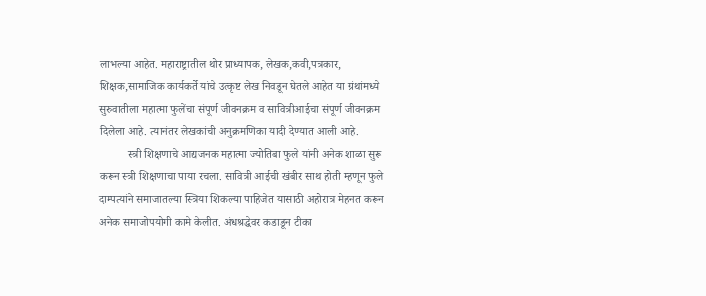लाभल्या आहेत. महाराष्ट्रातील थोर प्राध्यापक, लेखक,कवी,पत्रकार, शिक्षक,सामाजिक कार्यकर्ते यांचे उत्कृष्ट लेख निवडून घेतले आहेत या ग्रंथांमध्ये सुरुवातीला महात्मा फुलेंचा संपूर्ण जीवनक्रम व सावित्रीआईचा संपूर्ण जीवनक्रम दिलेला आहे. त्यानंतर लेखकांची अनुक्रमणिका यादी देण्यात आली आहे.
          स्त्री शिक्षणाचे आद्यजनक महात्मा ज्योतिबा फुले यांनी अनेक शाळा सुरू करून स्त्री शिक्षणाचा पाया रचला. सावित्री आईची खंबीर साथ होती म्हणून फुले दाम्पत्यांने समाजातल्या स्त्रिया शिकल्या पाहिजेत यासाठी अहोरात्र मेहनत करून अनेक समाजोपयोगी कामे केलीत. अंधश्रद्धेवर कडाडून टीका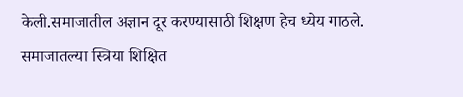केली.समाजातील अज्ञान दूर करण्यासाठी शिक्षण हेच ध्येय गाठले. समाजातल्या स्त्रिया शिक्षित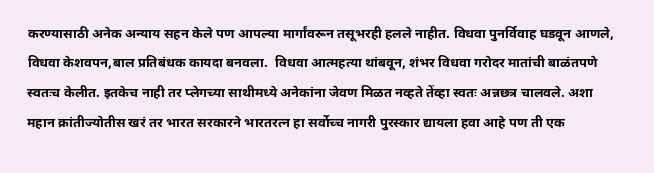करण्यासाठी अनेक अन्याय सहन केले पण आपल्या मार्गांवरून तसूभरही हलले नाहीत. विधवा पुनर्विवाह घडवून आणले, विधवा केशवपन,बाल प्रतिबंधक कायदा बनवला.  विधवा आत्महत्या थांबवून, शंभर विधवा गरोदर मातांची बाळंतपणे स्वतःच केलीत. इतकेच नाही तर प्लेगच्या साथीमध्ये अनेकांना जेवण मिळत नव्हते तेंव्हा स्वतः अन्नछत्र चालवले. अशा महान क्रांतीज्योतीस खरं तर भारत सरकारने भारतरत्न हा सर्वोच्च नागरी पुरस्कार द्यायला हवा आहे पण ती एक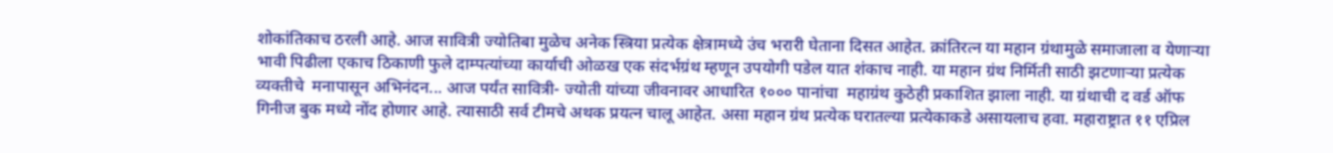शोकांतिकाच ठरली आहे. आज सावित्री ज्योतिबा मुळेच अनेक स्त्रिया प्रत्येक क्षेत्रामध्ये उंच भरारी घेताना दिसत आहेत. क्रांतिरत्न या महान ग्रंथामुळे समाजाला व येणाऱ्या भावी पिढीला एकाच ठिकाणी फुले दाम्पत्यांच्या कार्याची ओळख एक संदर्भग्रंथ म्हणून उपयोगी पडेल यात शंकाच नाही. या महान ग्रंथ निर्मिती साठी झटणार्‍या प्रत्येक व्यक्तीचे  मनापासून अभिनंदन... आज पर्यंत सावित्री- ज्योती यांच्या जीवनावर आधारित १००० पानांचा  महाग्रंथ कुठेही प्रकाशित झाला नाही. या ग्रंथाची द वर्ड ऑफ गिनीज बुक मध्ये नोंद होणार आहे. त्यासाठी सर्व टीमचे अथक प्रयत्न चालू आहेत. असा महान ग्रंथ प्रत्येक घरातल्या प्रत्येकाकडे असायलाच हवा. महाराष्ट्रात ११ एप्रिल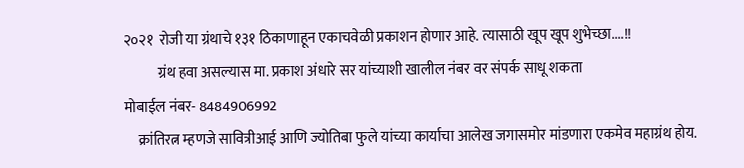२०२१  रोजी या ग्रंथाचे १३१ ठिकाणाहून एकाचवेळी प्रकाशन होणार आहे. त्यासाठी खूप खूप शुभेच्छा....!!
            ग्रंथ हवा असल्यास मा. प्रकाश अंधारे सर यांच्याशी खालील नंबर वर संपर्क साधू शकता
मोबाईल नंबर- 8484906992
     क्रांतिरत्न म्हणजे सावित्रीआई आणि ज्योतिबा फुले यांच्या कार्याचा आलेख जगासमोर मांडणारा एकमेव महाग्रंथ होय.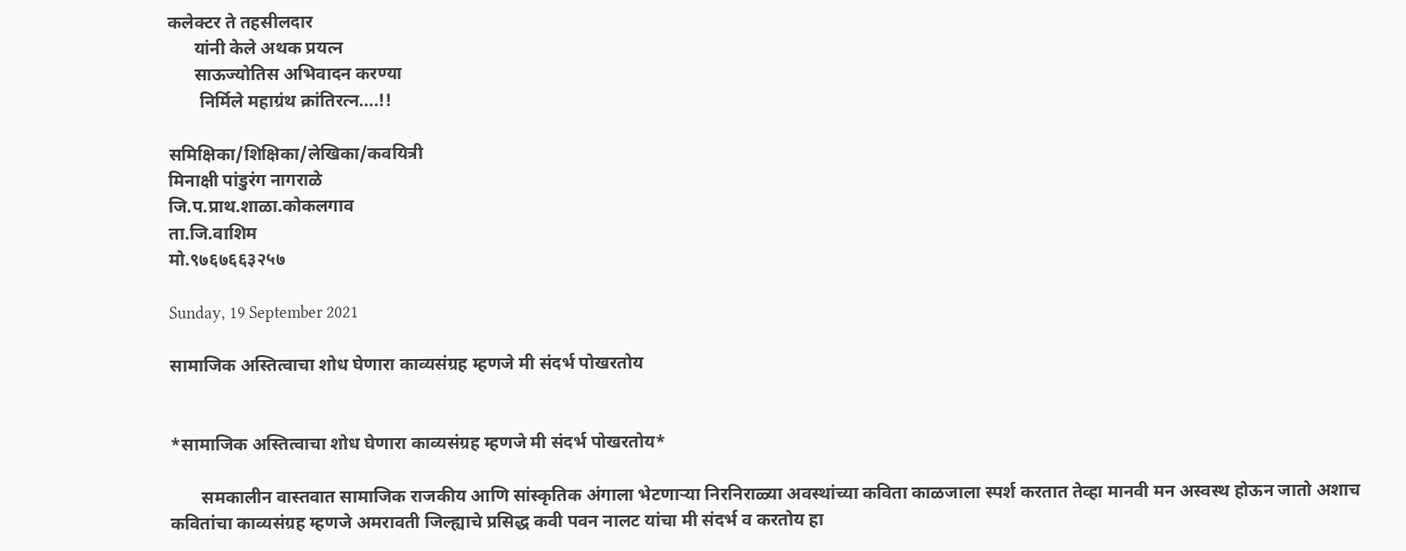कलेक्टर ते तहसीलदार
      यांनी केले अथक प्रयत्न
      साऊज्योतिस अभिवादन करण्या
       निर्मिले महाग्रंथ क्रांतिरत्न....!!

समिक्षिका/शिक्षिका/लेखिका/कवयित्री
मिनाक्षी पांडुरंग नागराळे
जि.प.प्राथ.शाळा.कोकलगाव
ता.जि.वाशिम
मो.९७६७६६३२५७

Sunday, 19 September 2021

सामाजिक अस्तित्वाचा शोध घेणारा काव्यसंग्रह म्हणजे मी संदर्भ पोखरतोय


*सामाजिक अस्तित्वाचा शोध घेणारा काव्यसंग्रह म्हणजे मी संदर्भ पोखरतोय*

       समकालीन वास्तवात सामाजिक राजकीय आणि सांस्कृतिक अंगाला भेटणार्‍या निरनिराळ्या अवस्थांच्या कविता काळजाला स्पर्श करतात तेव्हा मानवी मन अस्वस्थ होऊन जातो अशाच कवितांचा काव्यसंग्रह म्हणजे अमरावती जिल्ह्याचे प्रसिद्ध कवी पवन नालट यांचा मी संदर्भ व करतोय हा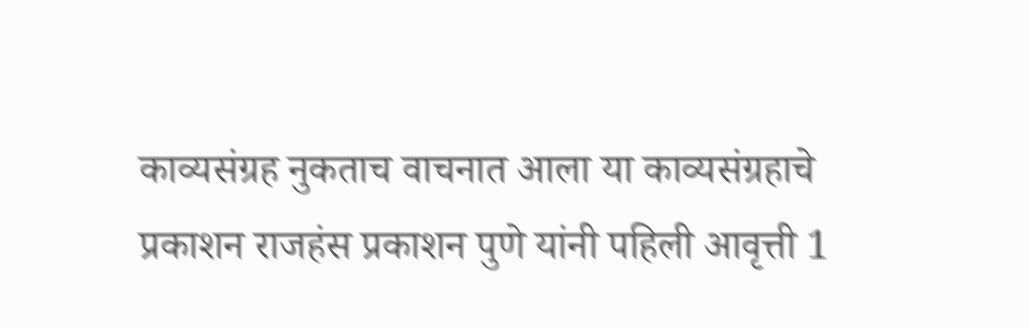काव्यसंग्रह नुकताच वाचनात आला या काव्यसंग्रहाचे प्रकाशन राजहंस प्रकाशन पुणे यांनी पहिली आवृत्ती 1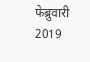फेब्रुवारी 2019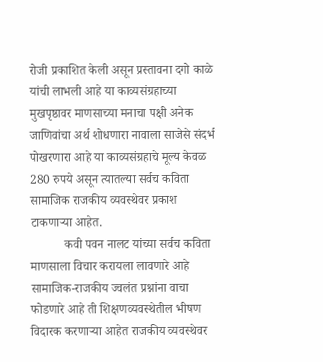रोजी प्रकाशित केली असून प्रस्तावना दगो काळे यांची लाभली आहे या काव्यसंग्रहाच्या मुखपृष्ठावर माणसाच्या मनाचा पक्षी अनेक जाणिवांचा अर्थ शोधणारा नावाला साजेसे संदर्भ पोखरणारा आहे या काव्यसंग्रहाचे मूल्य केवळ 280 रुपये असून त्यातल्या सर्वच कविता सामाजिक राजकीय व्यवस्थेवर प्रकाश टाकणाऱ्या आहेत.
           कवी पवन नालट यांच्या सर्वच कविता माणसाला विचार करायला लावणारे आहे सामाजिक-राजकीय ज्वलंत प्रश्नांना वाचा फोडणारे आहे ती शिक्षणव्यवस्थेतील भीषण विदारक करणार्‍या आहेत राजकीय व्यवस्थेवर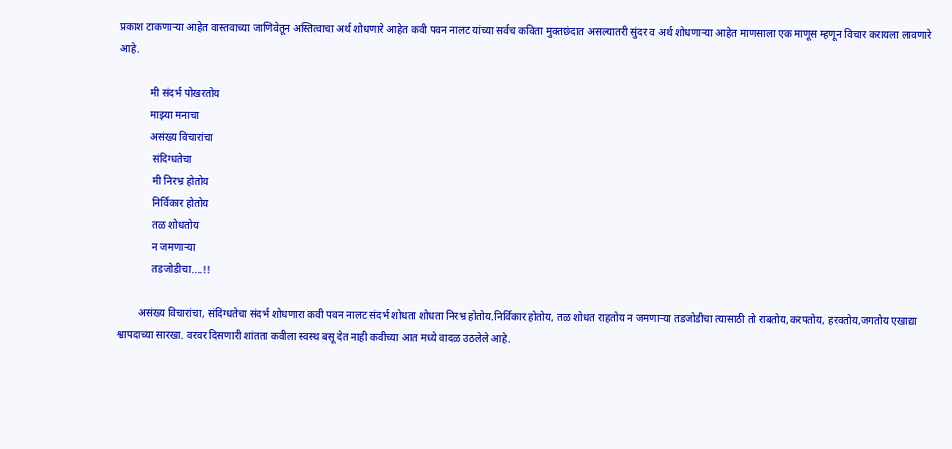प्रकाश टाकणाऱ्या आहेत वास्तवाच्या जाणिवेतून अस्तित्वाचा अर्थ शोधणारे आहेत कवी पवन नालट यांच्या सर्वच कविता मुक्तछंदात असल्यातरी सुंदर व अर्थ शोधणाऱ्या आहेत माणसाला एक माणूस म्हणून विचार करायला लावणारे आहे.

            मी संदर्भ पोखरतोय
            माझ्या मनाचा
            असंख्य विचारांचा
             संदिग्धतेचा
             मी निरभ्र होतोय
             निर्विकार होतोय
             तळ शोधतोय
             न जमणाऱ्या
             तडजोडीचा....!!

        असंख्य विचारांचा, संदिग्धतेचा संदर्भ शोधणारा कवी पवन नालट संदर्भ शोधता शोधता निरभ्र होतोय.निर्विकार होतोय, तळ शोधत राहतोय न जमणाऱ्या तडजोडीचा त्यासाठी तो राबतोय,करपतोय, हरवतोय,जगतोय एखाद्या श्वापदाच्या सारखा. वरवर दिसणारी शांतता कवीला स्वस्थ बसू देत नाही कवीच्या आत मध्ये वादळ उठलेले आहे.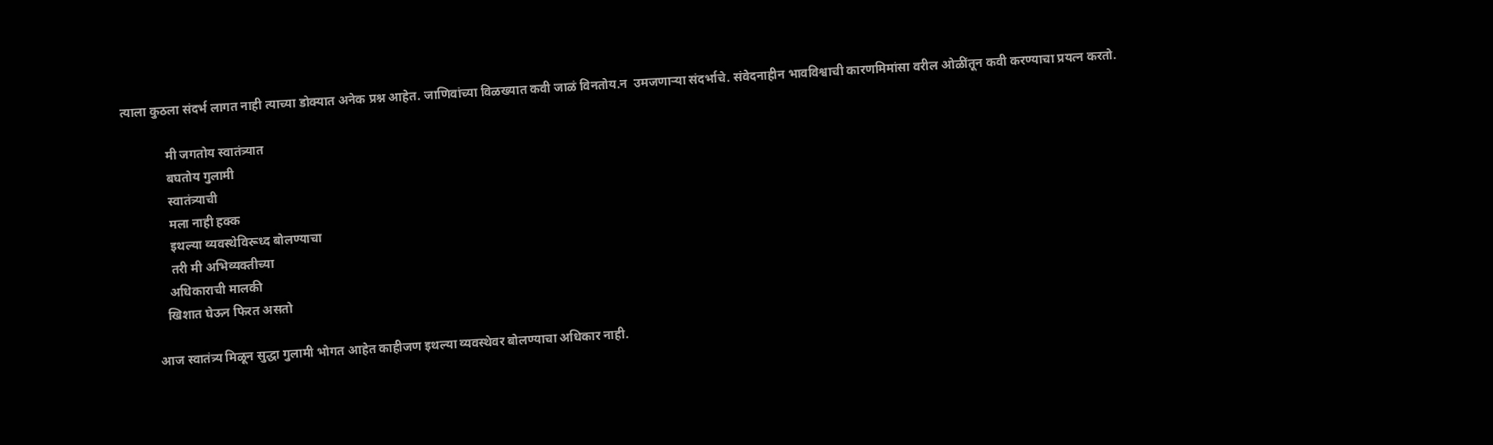त्याला कुठला संदर्भ लागत नाही त्याच्या डोक्यात अनेक प्रश्न आहेत. जाणिवांच्या विळख्यात कवी जाळं विनतोय.न  उमजणाऱ्या संदर्भाचे. संवेदनाहीन भावविश्वाची कारणमिमांसा वरील ओळींतून कवी करण्याचा प्रयत्न करतो.

              मी जगतोय स्वातंत्र्यात
              बघतोय गुलामी
              स्वातंत्र्याची
              मला नाही हक्क
              इथल्या व्यवस्थेविरूध्द बोलण्याचा
              तरी मी अभिव्यक्तीच्या
             अधिकाराची मालकी
            खिशात घेऊन फिरत असतो

         आज स्वातंत्र्य मिळून सुद्धा गुलामी भोगत आहेत काहीजण इथल्या व्यवस्थेवर बोलण्याचा अधिकार नाही.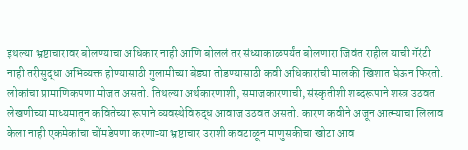इथल्या भ्रष्टाचारावर बोलण्याचा अधिकार नाही आणि बोललं तर संध्याकाळपर्यंत बोलणारा जिवंत राहील याची गॅरंटी नाही तरीसुद्धा अभिव्यक्त होण्यासाठी गुलामीच्या बेड्या तोडण्यासाठी कवी अधिकारांची मालकी खिशात घेऊन फिरतो. लोकांचा प्रामाणिकपणा मोजत असतो. तिथल्या अर्थकारणाशी, समाजकारणाची, संस्कृतीशी शब्दरूपाने शस्त्र उठवत लेखणीच्या माध्यमातून कवितेच्या रूपाने व्यवस्थेविरुद्ध आवाज उठवत असतो. कारण कवीने अजून आत्म्याचा लिलाव केला नाही एकमेकांचा चोंमडेपणा करणाऱ्या भ्रष्टाचार उराशी कवटाळून माणुसकीचा खोटा आव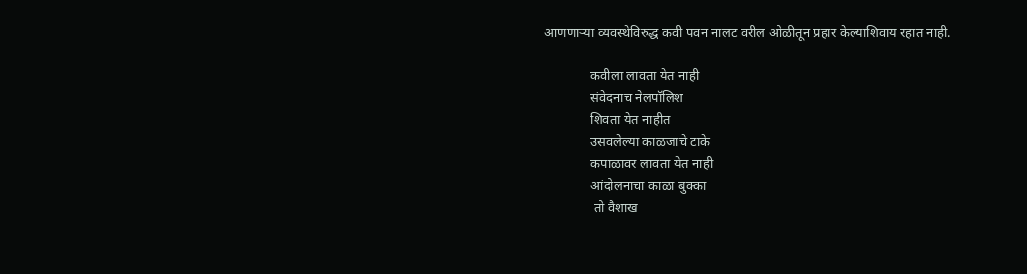आणणाऱ्या व्यवस्थेविरुद्ध कवी पवन नालट वरील ओळीतून प्रहार केल्याशिवाय रहात नाही.

              कवीला लावता येत नाही
              संवेदनाच नेलपॉलिश
              शिवता येत नाहीत
              उसवलेल्या काळजाचे टाके
              कपाळावर लावता येत नाही
              आंदोलनाचा काळा बुक्का
               तो वैशाख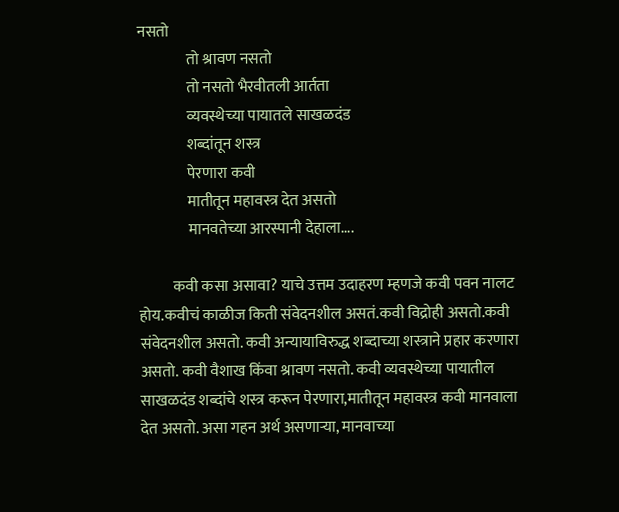नसतो
                तो श्रावण नसतो
                तो नसतो भैरवीतली आर्तता
                व्यवस्थेच्या पायातले साखळदंड
                शब्दांतून शस्त्र
                पेरणारा कवी
                मातीतून महावस्त्र देत असतो
                मानवतेच्या आरस्पानी देहाला....

           कवी कसा असावा? याचे उत्तम उदाहरण म्हणजे कवी पवन नालट होय.कवीचं काळीज किती संवेदनशील असतं.कवी विद्रोही असतो.कवी संवेदनशील असतो. कवी अन्यायाविरुद्ध शब्दाच्या शस्त्राने प्रहार करणारा असतो. कवी वैशाख किंवा श्रावण नसतो. कवी व्यवस्थेच्या पायातील साखळदंड शब्दांचे शस्त्र करून पेरणारा,मातीतून महावस्त्र कवी मानवाला देत असतो. असा गहन अर्थ असणार्‍या, मानवाच्या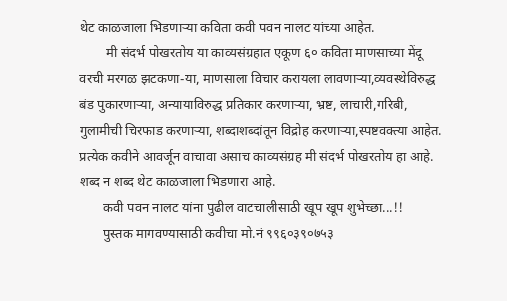थेट काळजाला भिडणार्‍या कविता कवी पवन नालट यांच्या आहेत.
        मी संदर्भ पोखरतोय या काव्यसंग्रहात एकूण ६० कविता माणसाच्या मेंदू वरची मरगळ झटकणा-या, माणसाला विचार करायला लावणार्‍या,व्यवस्थेविरुद्ध बंड पुकारणाऱ्या, अन्यायाविरुद्ध प्रतिकार करणाऱ्या, भ्रष्ट, लाचारी,गरिबी, गुलामीची चिरफाड करणाऱ्या, शब्दाशब्दांतून विद्रोह करणार्‍या,स्पष्टवक्त्या आहेत. प्रत्येक कवीने आवर्जून वाचावा असाच काव्यसंग्रह मी संदर्भ पोखरतोय हा आहे. शब्द न शब्द थेट काळजाला भिडणारा आहे.
       कवी पवन नालट यांना पुढील वाटचालीसाठी खूप खूप शुभेच्छा...!!
       पुस्तक मागवण्यासाठी कवीचा मो.नं ९९६०३९०७५३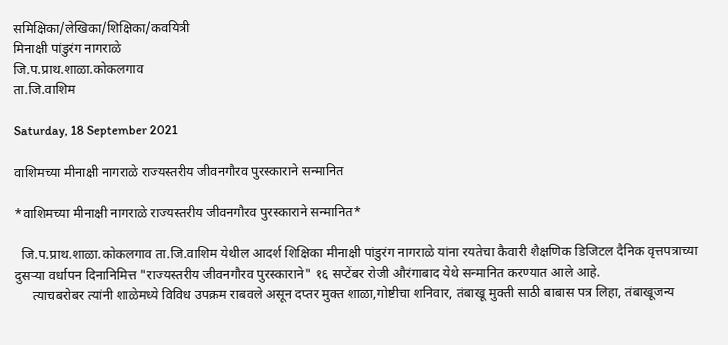समिक्षिका/लेखिका/शिक्षिका/कवयित्री
मिनाक्षी पांडुरंग नागराळे
जि.प.प्राथ.शाळा.कोकलगाव
ता.जि.वाशिम

Saturday, 18 September 2021

वाशिमच्या मीनाक्षी नागराळे राज्यस्तरीय जीवनगौरव पुरस्काराने सन्मानित

*वाशिमच्या मीनाक्षी नागराळे राज्यस्तरीय जीवनगौरव पुरस्काराने सन्मानित*

  जि.प.प्राथ.शाळा.कोकलगाव ता.जि.वाशिम येथील आदर्श शिक्षिका मीनाक्षी पांडुरंग नागराळे यांना रयतेचा कैवारी शैक्षणिक डिजिटल दैनिक वृत्तपत्राच्या दुसऱ्या वर्धापन दिनानिमित्त "राज्यस्तरीय जीवनगौरव पुरस्काराने" १६ सप्टेंबर रोजी औरंगाबाद येथे सन्मानित करण्यात आले आहे.
     त्याचबरोबर त्यांनी शाळेमध्ये विविध उपक्रम राबवले असून दप्तर मुक्त शाळा,गोष्टीचा शनिवार, तंबाखू मुक्ती साठी बाबास पत्र लिहा, तंबाखूजन्य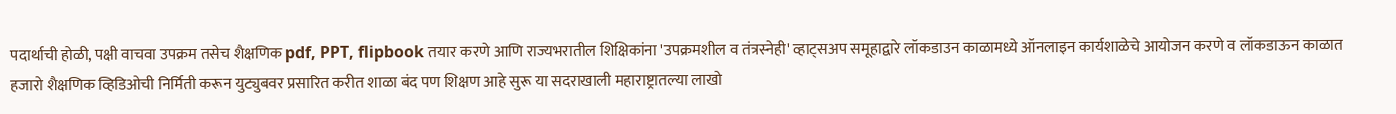पदार्थाची होळी, पक्षी वाचवा उपक्रम तसेच शैक्षणिक pdf, PPT, flipbook तयार करणे आणि राज्यभरातील शिक्षिकांना 'उपक्रमशील व तंत्रस्नेही' व्हाट्सअप समूहाद्वारे लॉकडाउन काळामध्ये ऑनलाइन कार्यशाळेचे आयोजन करणे व लॉकडाऊन काळात हजारो शैक्षणिक व्हिडिओची निर्मिती करून युट्युबवर प्रसारित करीत शाळा बंद पण शिक्षण आहे सुरू या सदराखाली महाराष्ट्रातल्या लाखो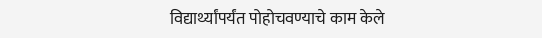विद्यार्थ्यांपर्यंत पोहोचवण्याचे काम केले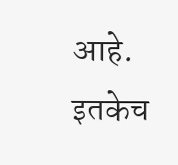आहे. इतकेच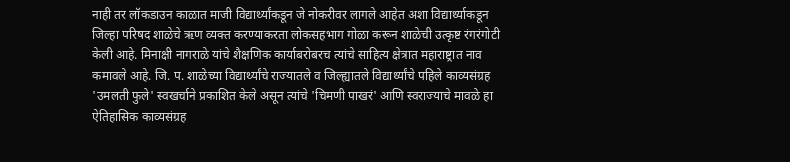नाही तर लॉकडाउन काळात माजी विद्यार्थ्यांकडून जे नोकरीवर लागले आहेत अशा विद्यार्थ्याकडून जिल्हा परिषद शाळेचे ऋण व्यक्त करण्याकरता लोकसहभाग गोळा करून शाळेची उत्कृष्ट रंगरंगोटी केली आहे. मिनाक्षी नागराळे यांचे शैक्षणिक कार्याबरोबरच त्यांचे साहित्य क्षेत्रात महाराष्ट्रात नाव कमावले आहे. जि. प. शाळेच्या विद्यार्थ्यांचे राज्यातले व जिल्ह्यातले विद्यार्थ्यांचे पहिले काव्यसंग्रह 'उमलती फुले' स्वखर्चाने प्रकाशित केले असून त्यांचे 'चिमणी पाखरं' आणि स्वराज्याचे मावळे हा ऐतिहासिक काव्यसंग्रह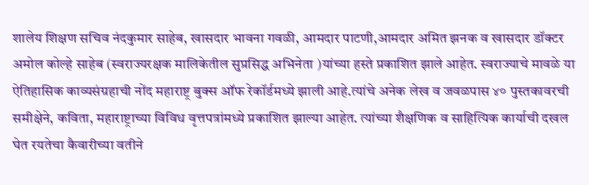शालेय शिक्षण सचिव नंदकुमार साहेब, खासदार भावना गवळी, आमदार पाटणी,आमदार अमित झनक व खासदार डॉक्टर अमोल कोल्हे साहेब (स्वराज्यरक्षक मालिकेतील सुप्रसिद्ध अभिनेता )यांच्या हस्ते प्रकाशित झाले आहेत. स्वराज्याचे मावळे या ऐतिहासिक काव्यसंग्रहाची नोंद महाराष्ट्र बुक्स ऑफ रेकॉर्डमध्ये झाली आहे.त्यांचे अनेक लेख व जवळपास ४० पुस्तकावरची समीक्षेने, कविता, महाराष्ट्राच्या विविध वृत्तपत्रांमध्ये प्रकाशित झाल्या आहेत. त्यांच्या शैक्षणिक व साहित्यिक कार्याची दखल घेत रयतेचा कैवारीच्या वतीने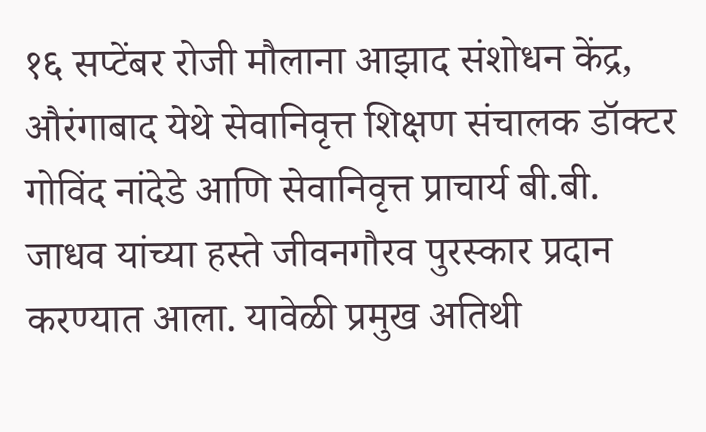१६ सप्टेंबर रोजी मौलाना आझाद संशोधन केंद्र, औरंगाबाद येथे सेवानिवृत्त शिक्षण संचालक डॉक्टर गोविंद नांदेडे आणि सेवानिवृत्त प्राचार्य बी.बी. जाधव यांच्या हस्ते जीवनगौरव पुरस्कार प्रदान करण्यात आला. यावेळी प्रमुख अतिथी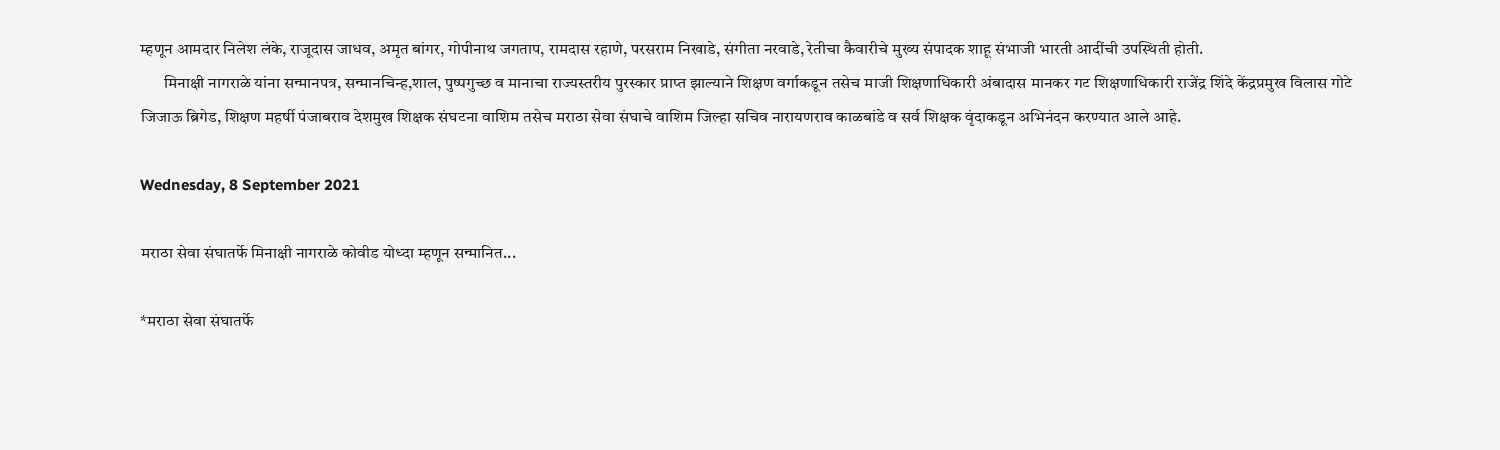म्हणून आमदार निलेश लंके, राजूदास जाधव, अमृत बांगर, गोपीनाथ जगताप, रामदास रहाणे, परसराम निखाडे, संगीता नरवाडे, रेतीचा कैवारीचे मुख्य संपादक शाहू संभाजी भारती आदींची उपस्थिती होती.
       मिनाक्षी नागराळे यांना सन्मानपत्र, सन्मानचिन्ह,शाल, पुष्पगुच्छ व मानाचा राज्यस्तरीय पुरस्कार प्राप्त झाल्याने शिक्षण वर्गाकडून तसेच माजी शिक्षणाधिकारी अंबादास मानकर गट शिक्षणाधिकारी राजेंद्र शिंदे केंद्रप्रमुख विलास गोटे जिजाऊ ब्रिगेड, शिक्षण महर्षी पंजाबराव देशमुख शिक्षक संघटना वाशिम तसेच मराठा सेवा संघाचे वाशिम जिल्हा सचिव नारायणराव काळबांडे व सर्व शिक्षक वृंदाकडून अभिनंदन करण्यात आले आहे.

Wednesday, 8 September 2021

मराठा सेवा संघातर्फे मिनाक्षी नागराळे कोवीड योध्दा म्हणून सन्मानित...

*मराठा सेवा संघातर्फे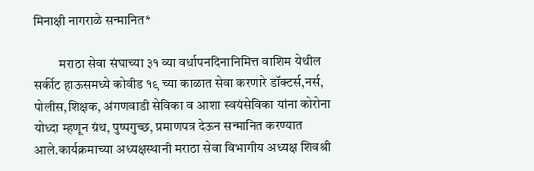मिनाक्षी नागराळे सन्मानित*

          मराठा सेवा संघाच्या ३१ व्या वर्धापनदिनानिमित्त वाशिम येथील सर्कीट हाऊसमध्ये कोवीड १९ च्या काळात सेवा करणारे डॉक्टर्स,नर्स, पोलीस,शिक्षक, अंगणवाडी सेविका व आशा स्वयंसेविका यांना कोरोना योध्दा म्हणून ग्रंथ, पुष्पगुच्छ, प्रमाणपत्र देऊन सन्मानित करण्यात आले.कार्यक्रमाच्या अध्यक्षस्थानी मराठा सेवा विभागीय अध्यक्ष शिवश्री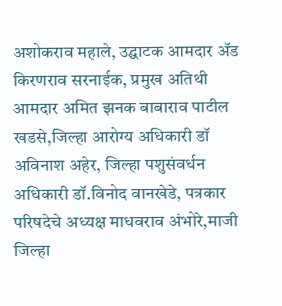अशोकराव महाले, उद्घाटक आमदार ॲड किरणराव सरनाईक, प्रमुख अतिथी आमदार अमित झनक बाबाराव पाटील खडसे,जिल्हा आरोग्य अधिकारी डॉ अविनाश अहेर, जिल्हा पशुसंवर्धन अधिकारी डॉ.विनोद वानखेडे, पत्रकार परिषदेचे अध्यक्ष माधवराव अंभोरे,माजी जिल्हा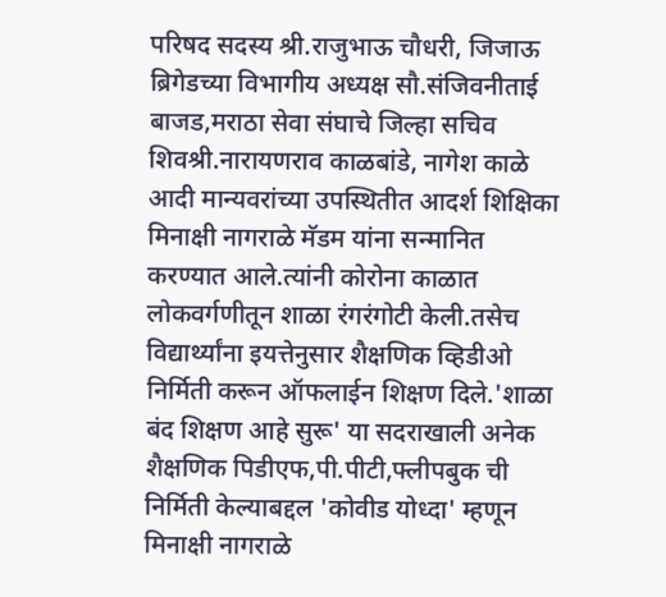परिषद सदस्य श्री.राजुभाऊ चौधरी, जिजाऊ ब्रिगेडच्या विभागीय अध्यक्ष सौ.संजिवनीताई बाजड,मराठा सेवा संघाचे जिल्हा सचिव शिवश्री.नारायणराव काळबांडे, नागेश काळे आदी मान्यवरांच्या उपस्थितीत आदर्श शिक्षिका मिनाक्षी नागराळे मॅडम यांना सन्मानित करण्यात आले.त्यांनी कोरोना काळात लोकवर्गणीतून शाळा रंगरंगोटी केली.तसेच विद्यार्थ्यांना इयत्तेनुसार शैक्षणिक व्हिडीओ निर्मिती करून ऑफलाईन शिक्षण दिले.'शाळा बंद शिक्षण आहे सुरू' या सदराखाली अनेक शैक्षणिक पिडीएफ,पी.पीटी,फ्लीपबुक ची निर्मिती केल्याबद्दल 'कोवीड योध्दा' म्हणून मिनाक्षी नागराळे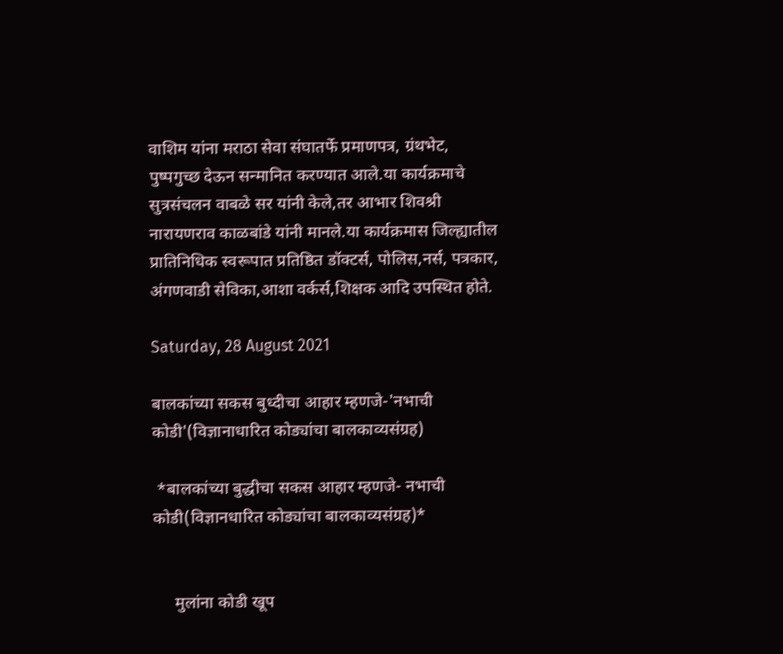वाशिम यांना मराठा सेवा संघातर्फे प्रमाणपत्र, ग्रंथभेट, पुष्पगुच्छ देऊन सन्मानित करण्यात आले.या कार्यक्रमाचे सुत्रसंचलन वाबळे सर यांनी केले,तर आभार शिवश्री नारायणराव काळबांडे यांनी मानले.या कार्यक्रमास जिल्ह्यातील  प्रातिनिधिक स्वरूपात प्रतिष्ठित डॉक्टर्स, पोलिस,नर्स, पत्रकार, अंगणवाडी सेविका,आशा वर्कर्स,शिक्षक आदि उपस्थित होते.

Saturday, 28 August 2021

बालकांच्या सकस बुध्दीचा आहार म्हणजे-'नभाची कोडी'(विज्ञानाधारित कोड्यांचा बालकाव्यसंग्रह)

 *बालकांच्या बुद्धीचा सकस आहार म्हणजे- नभाची कोडी(विज्ञानधारित कोड्यांचा बालकाव्यसंग्रह)*


     मुलांना कोडी खूप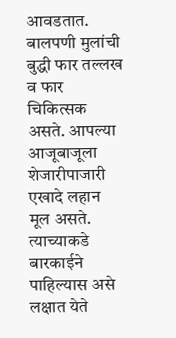आवडतात. बालपणी मुलांची बुद्धी फार तल्लख व फार चिकित्सक असते. आपल्या आजूबाजूला शेजारीपाजारी एखादे लहान मूल असते. त्याच्याकडे बारकाईने पाहिल्यास असे लक्षात येते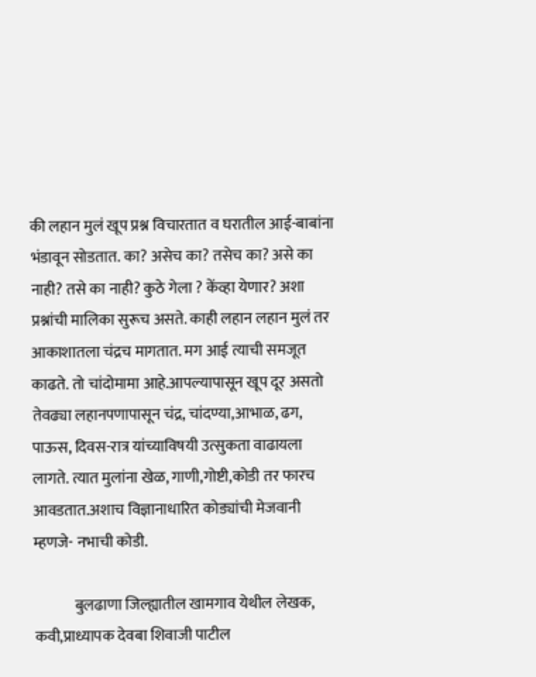की लहान मुलं खूप प्रश्न विचारतात व घरातील आई-बाबांना भंडावून सोडतात. का? असेच का? तसेच का? असे का नाही? तसे का नाही? कुठे गेला ? केंव्हा येणार? अशा प्रश्नांची मालिका सुरूच असते. काही लहान लहान मुलं तर आकाशातला चंद्रच मागतात. मग आई त्याची समजूत काढते. तो चांदोमामा आहे.आपल्यापासून खूप दूर असतो तेवढ्या लहानपणापासून चंद्र, चांदण्या,आभाळ, ढग, पाऊस, दिवस-रात्र यांच्याविषयी उत्सुकता वाढायला लागते. त्यात मुलांना खेळ, गाणी,गोष्टी,कोडी तर फारच आवडतात.अशाच विज्ञानाधारित कोड्यांची मेजवानी म्हणजे- नभाची कोडी.

             बुलढाणा जिल्ह्यातील खामगाव येथील लेखक, कवी,प्राध्यापक देवबा शिवाजी पाटील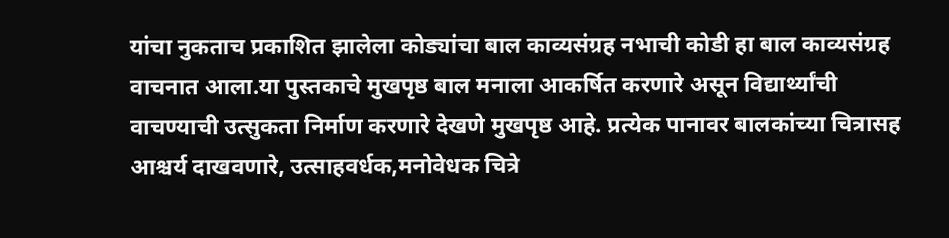यांचा नुकताच प्रकाशित झालेला कोड्यांचा बाल काव्यसंग्रह नभाची कोडी हा बाल काव्यसंग्रह वाचनात आला.या पुस्तकाचे मुखपृष्ठ बाल मनाला आकर्षित करणारे असून विद्यार्थ्यांची वाचण्याची उत्सुकता निर्माण करणारे देखणे मुखपृष्ठ आहे. प्रत्येक पानावर बालकांच्या चित्रासह आश्चर्य दाखवणारे, उत्साहवर्धक,मनोवेधक चित्रे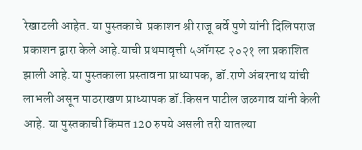रेखाटली आहेत. या पुस्तकाचे  प्रकाशन श्री राजू बर्वे पुणे यांनी दिलिपराज प्रकाशन द्वारा केले आहे.याची प्रथमावृत्ती ५ऑगस्ट २०२१ ला प्रकाशित झाली आहे.या पुस्तकाला प्रस्तावना प्राध्यापक, डॉ.राणे अंबरनाथ यांची लाभली असून पाठराखण प्राध्यापक डॉ.किसन पाटील जळगाव यांनी केली आहे. या पुस्तकाची किंमत 120 रुपये असली तरी यातल्या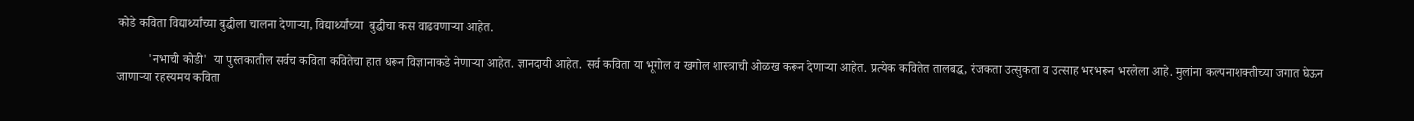कोडे कविता विद्यार्थ्यांच्या बुद्धीला चालना देणाऱ्या, विद्यार्थ्यांच्या  बुद्धीचा कस वाढवणाऱ्या आहेत.

          'नभाची कोडी'  या पुस्तकातील सर्वच कविता कवितेचा हात धरून विज्ञानाकडे नेणाऱ्या आहेत. ज्ञानदायी आहेत. सर्व कविता या भूगोल व खगोल शास्त्राची ओळख करून देणार्‍या आहेत. प्रत्येक कवितेत तालबद्ध, रंजकता उत्सुकता व उत्साह भरभरून भरलेला आहे. मुलांना कल्पनाशक्तीच्या जगात घेऊन जाणार्‍या रहस्यमय कविता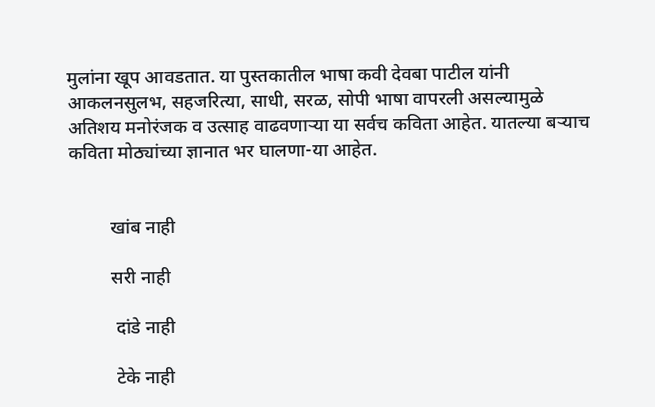मुलांना खूप आवडतात. या पुस्तकातील भाषा कवी देवबा पाटील यांनी आकलनसुलभ, सहजरित्या, साधी, सरळ, सोपी भाषा वापरली असल्यामुळे अतिशय मनोरंजक व उत्साह वाढवणार्‍या या सर्वच कविता आहेत. यातल्या बर्‍याच कविता मोठ्यांच्या ज्ञानात भर घालणा-या आहेत.


         खांब नाही

         सरी नाही

          दांडे नाही

          टेके नाही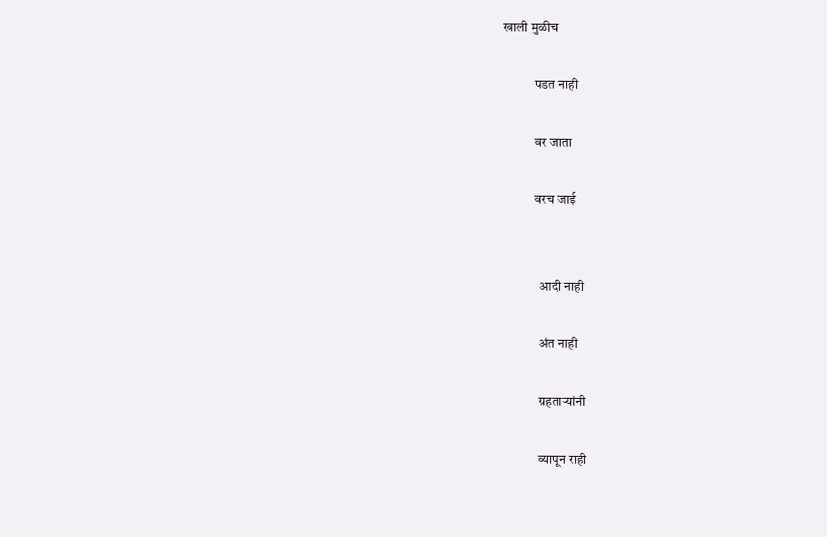खाली मुळीच

            पडत नाही

            वर जाता

            वरच जाई


              आदी नाही

              अंत नाही

              ग्रहताऱ्यांनी

              व्यापून राही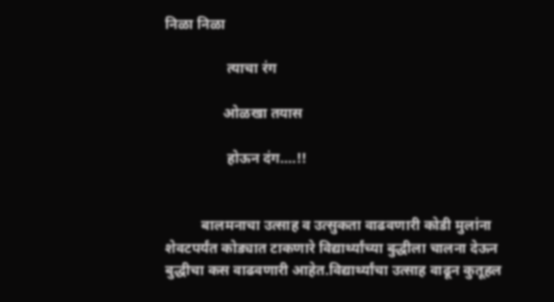निळा निळा

                 त्याचा रंग

                ओळखा तयास

                 होऊन दंग....!!


          बालमनाचा उत्साह व उत्सुकता वाढवणारी कोडी मुलांना शेवटपर्यंत कोड्यात टाकणारे विद्यार्थ्यांच्या बुद्धीला चालना देऊन बुद्धीचा कस वाढवणारी आहेत.विद्यार्थ्यांचा उत्साह वाढून कुतूहल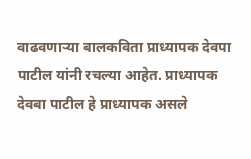वाढवणाऱ्या बालकविता प्राध्यापक देवपा पाटील यांनी रचल्या आहेत. प्राध्यापक  देवबा पाटील हे प्राध्यापक असले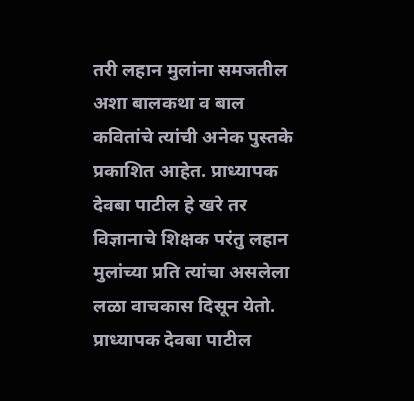तरी लहान मुलांना समजतील अशा बालकथा व बाल कवितांचे त्यांची अनेक पुस्तके प्रकाशित आहेत. प्राध्यापक देवबा पाटील हे खरे तर विज्ञानाचे शिक्षक परंतु लहान मुलांच्या प्रति त्यांचा असलेला लळा वाचकास दिसून येतो. प्राध्यापक देवबा पाटील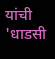यांची 'धाडसी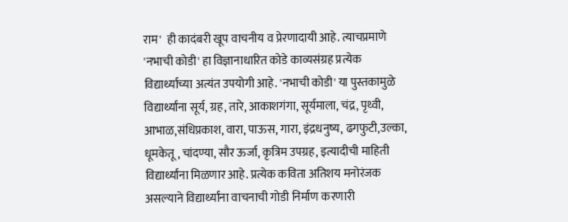राम'  ही कादंबरी खूप वाचनीय व प्रेरणादायी आहे. त्याचप्रमाणे 'नभाची कोडी' हा विज्ञानाधारित कोडे काव्यसंग्रह प्रत्येक विद्यार्थ्याच्या अत्यंत उपयोगी आहे. 'नभाची कोडी' या पुस्तकामुळे विद्यार्थ्यांना सूर्य, ग्रह, तारे, आकाशगंगा, सूर्यमाला, चंद्र, पृथ्वी, आभाळ,संधिप्रकाश, वारा, पाऊस, गारा, इंद्रधनुष्य, ढगफुटी,उल्का, धूमकेतू, चांदण्या, सौर ऊर्जा, कृत्रिम उपग्रह, इत्यादीची माहिती विद्यार्थ्यांना मिळणार आहे. प्रत्येक कविता अतिशय मनोरंजक असल्याने विद्यार्थ्यांना वाचनाची गोडी निर्माण करणारी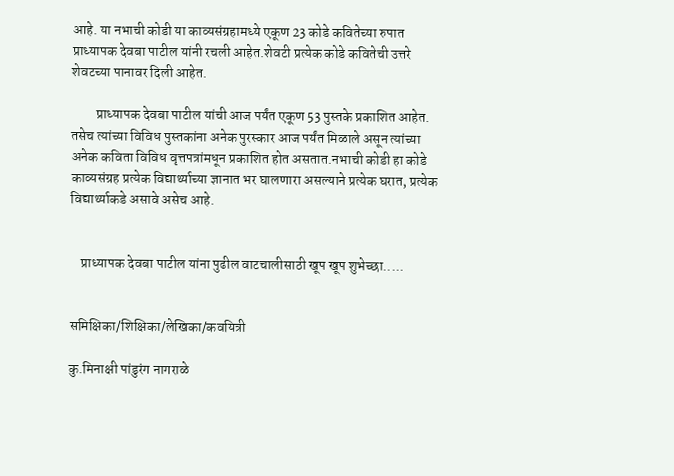आहे. या नभाची कोडी या काव्यसंग्रहामध्ये एकूण 23 कोडे कवितेच्या रुपात प्राध्यापक देवबा पाटील यांनी रचली आहेत.शेवटी प्रत्येक कोडे कवितेची उत्तरे शेवटच्या पानावर दिली आहेत.

         प्राध्यापक देवबा पाटील यांची आज पर्यंत एकूण 53 पुस्तके प्रकाशित आहेत. तसेच त्यांच्या विविध पुस्तकांना अनेक पुरस्कार आज पर्यंत मिळाले असून त्यांच्या अनेक कविता विविध वृत्तपत्रांमधून प्रकाशित होत असतात.नभाची कोडी हा कोडे काव्यसंग्रह प्रत्येक विद्यार्थ्याच्या ज्ञानात भर घालणारा असल्याने प्रत्येक घरात, प्रत्येक विद्यार्थ्याकडे असावे असेच आहे.


    प्राध्यापक देवबा पाटील यांना पुढील वाटचालीसाठी खूप खूप शुभेच्छा.....


समिक्षिका/शिक्षिका/लेखिका/कवयित्री

कु.मिनाक्षी पांडुरंग नागराळे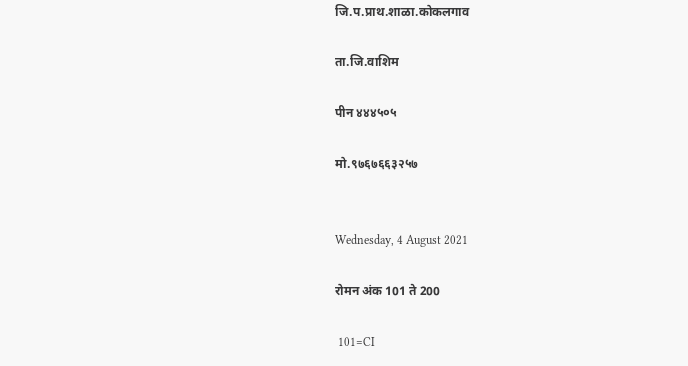जि.प.प्राथ.शाळा.कोकलगाव

ता.जि.वाशिम

पीन ४४४५०५

मो.९७६७६६३२५७


Wednesday, 4 August 2021

रोमन अंक 101 ते 200

 101=CI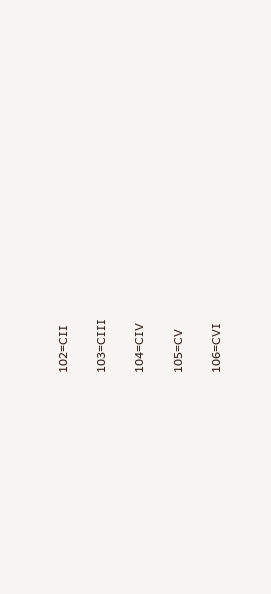102=CII

103=CIII

104=CIV

105=CV

106=CVI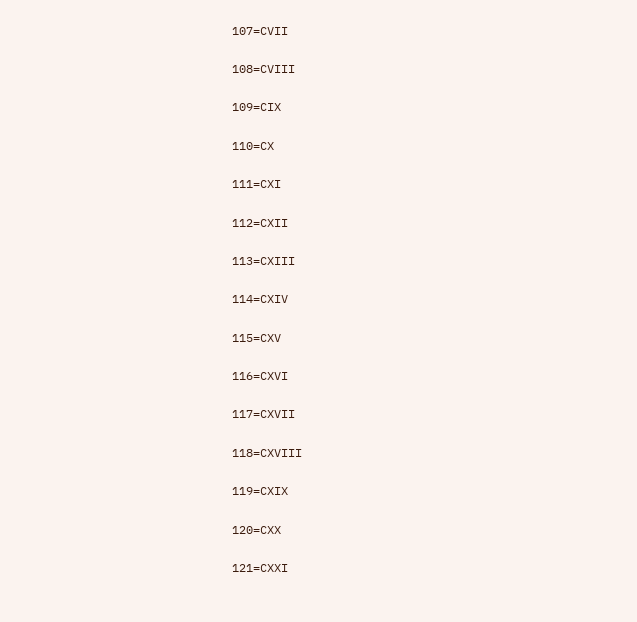107=CVII

108=CVIII

109=CIX

110=CX

111=CXI

112=CXII

113=CXIII

114=CXIV

115=CXV

116=CXVI

117=CXVII

118=CXVIII

119=CXIX

120=CXX

121=CXXI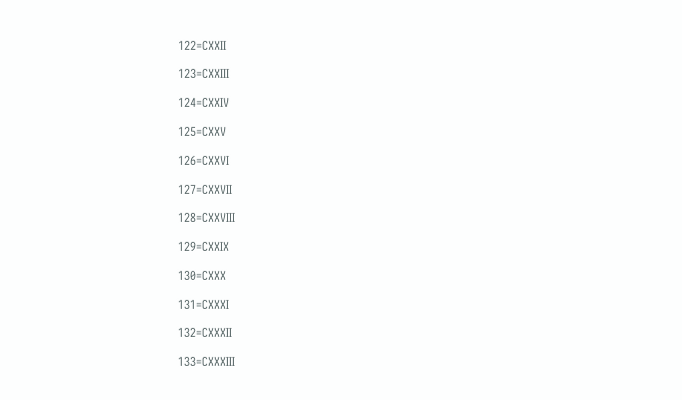122=CXXII

123=CXXIII

124=CXXIV

125=CXXV

126=CXXVI

127=CXXVII

128=CXXVIII

129=CXXIX

130=CXXX

131=CXXXI

132=CXXXII

133=CXXXIII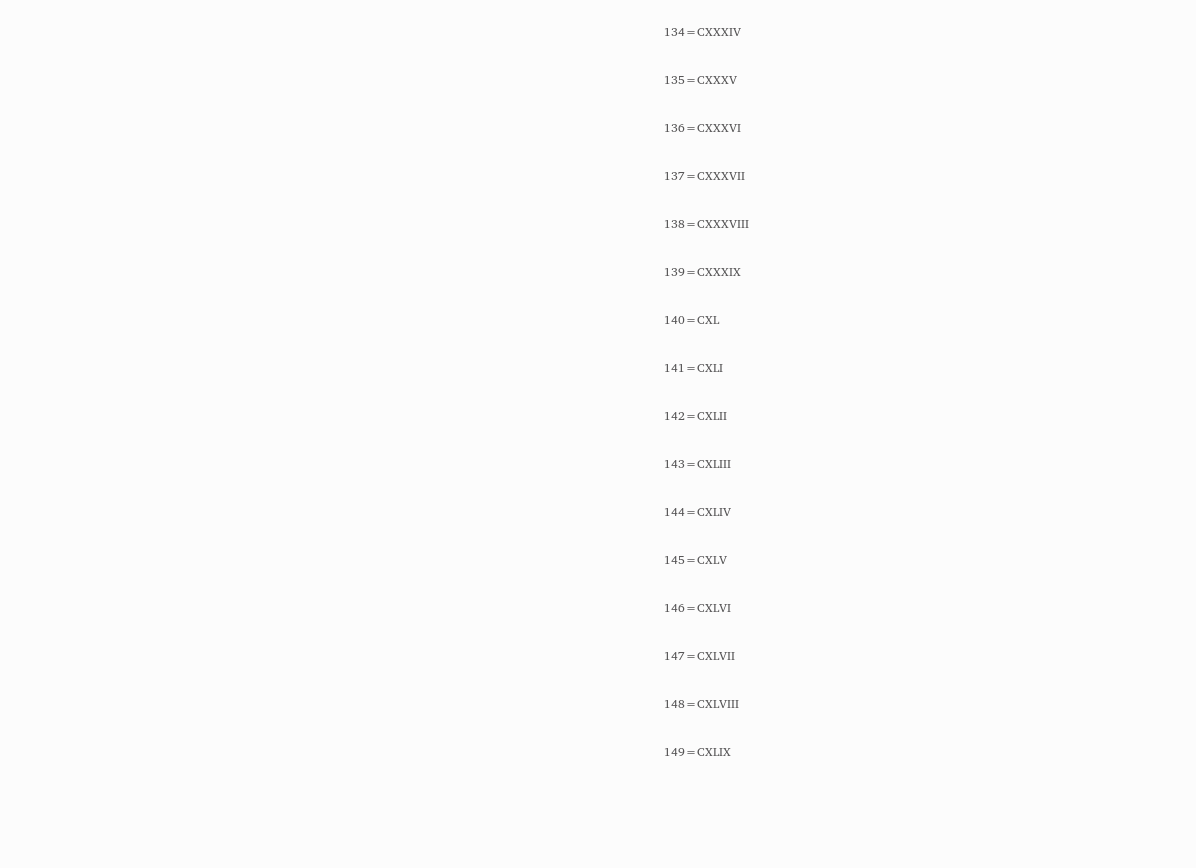134=CXXXIV

135=CXXXV

136=CXXXVI

137=CXXXVII

138=CXXXVIII

139=CXXXIX

140=CXL

141=CXLI

142=CXLII

143=CXLIII

144=CXLIV

145=CXLV

146=CXLVI

147=CXLVII

148=CXLVIII

149=CXLIX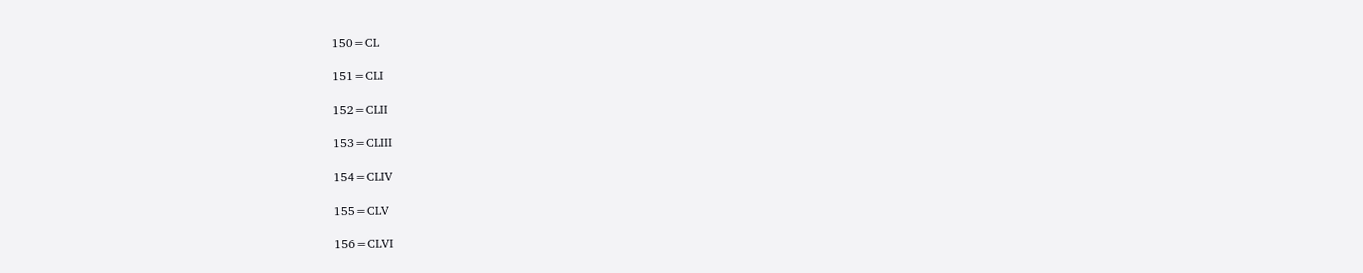150=CL

151=CLI

152=CLII

153=CLIII

154=CLIV

155=CLV

156=CLVI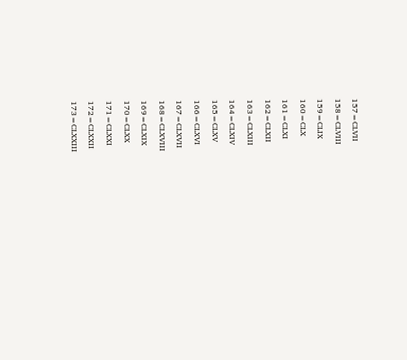157=CLVII

158=CLVIII

159=CLIX

160=CLX

161=CLXI

162=CLXII

163=CLXIII

164=CLXIV

165=CLXV

166=CLXVI

167=CLXVII

168=CLXVIII

169=CLXIX

170=CLXX

171=CLXXI

172=CLXXII

173=CLXXIII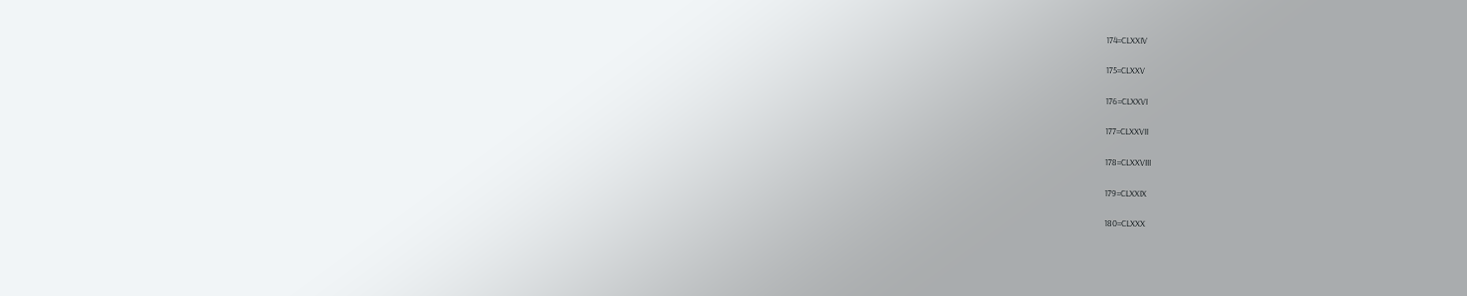174=CLXXIV

175=CLXXV

176=CLXXVI

177=CLXXVII

178=CLXXVIII

179=CLXXIX

180=CLXXX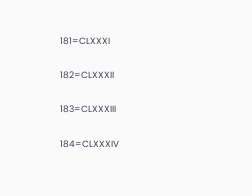181=CLXXXI

182=CLXXXII

183=CLXXXIII

184=CLXXXIV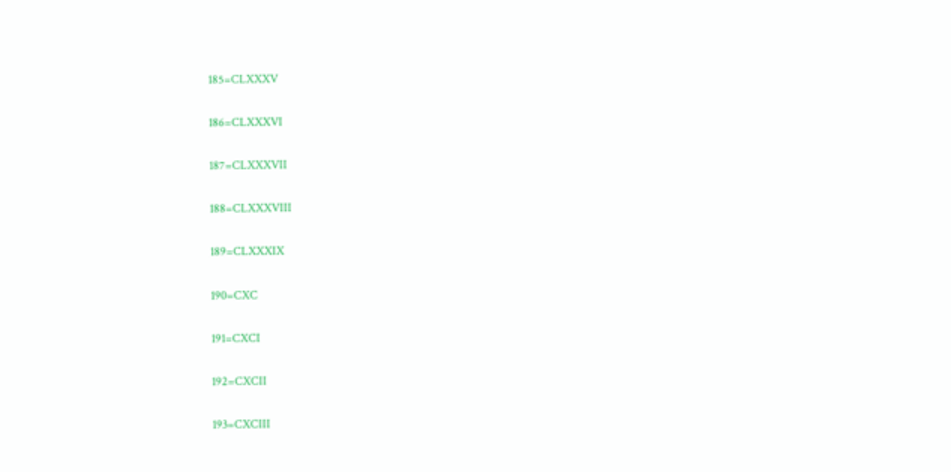185=CLXXXV

186=CLXXXVI

187=CLXXXVII

188=CLXXXVIII

189=CLXXXIX

190=CXC

191=CXCI

192=CXCII

193=CXCIII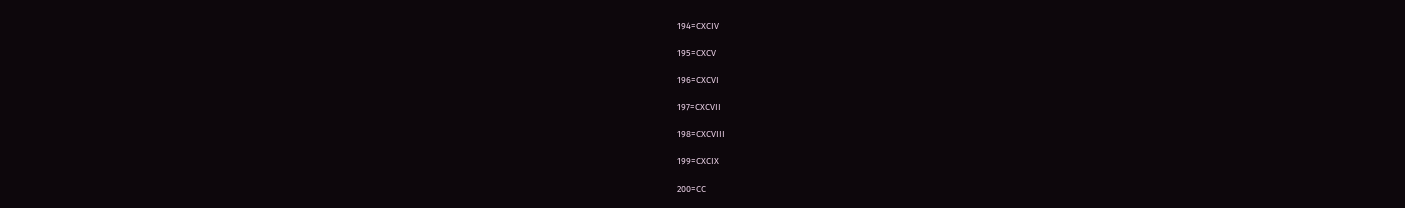194=CXCIV

195=CXCV

196=CXCVI

197=CXCVII

198=CXCVIII

199=CXCIX

200=CC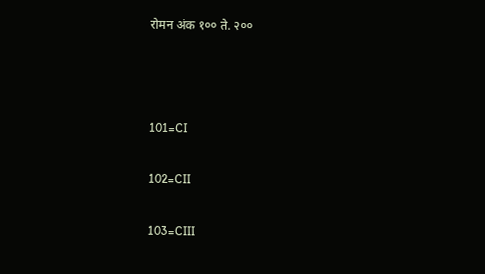रोमन अंक १०० ते. २००



101=CI

102=CII

103=CIII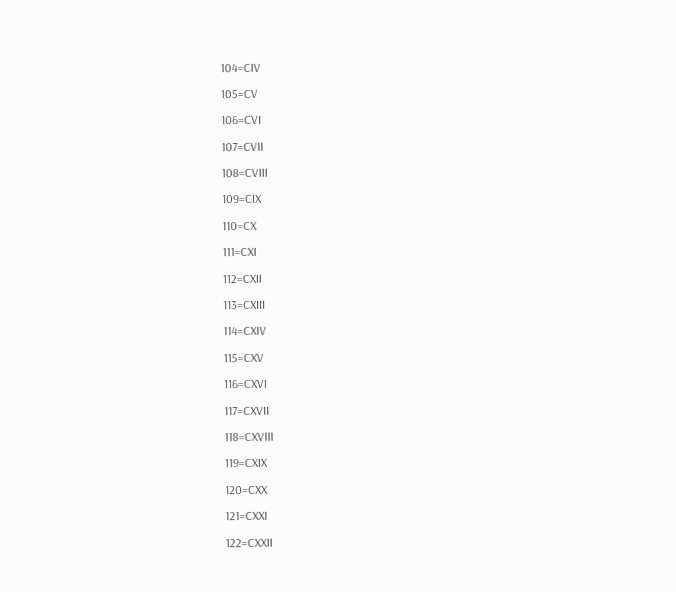104=CIV

105=CV

106=CVI

107=CVII

108=CVIII

109=CIX

110=CX

111=CXI

112=CXII

113=CXIII

114=CXIV

115=CXV

116=CXVI

117=CXVII

118=CXVIII

119=CXIX

120=CXX

121=CXXI

122=CXXII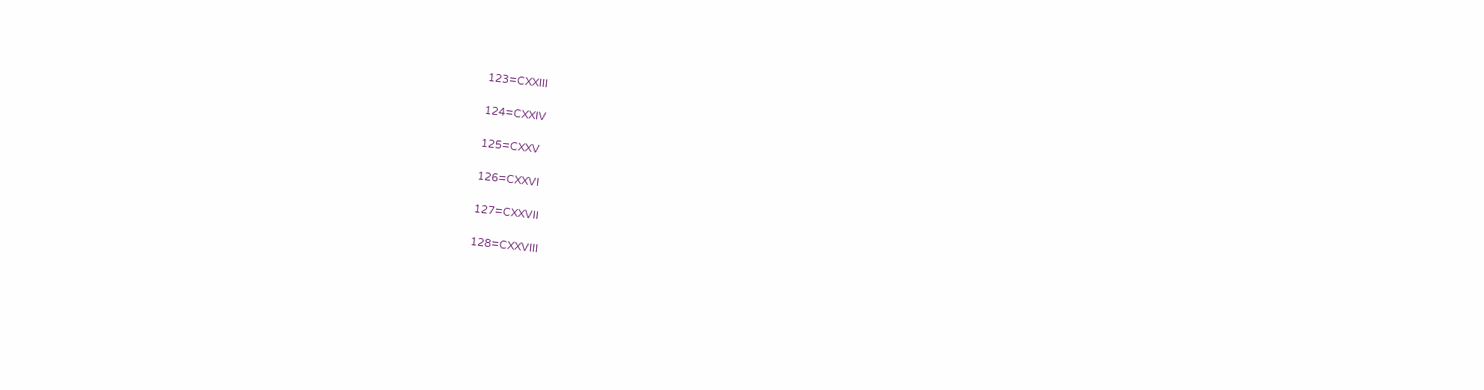123=CXXIII

124=CXXIV

125=CXXV

126=CXXVI

127=CXXVII

128=CXXVIII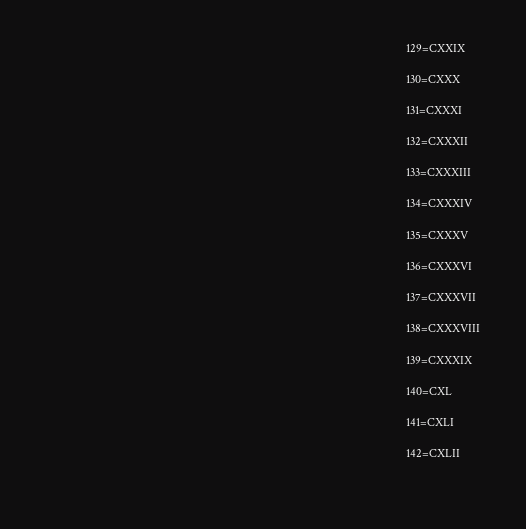129=CXXIX

130=CXXX

131=CXXXI

132=CXXXII

133=CXXXIII

134=CXXXIV

135=CXXXV

136=CXXXVI

137=CXXXVII

138=CXXXVIII

139=CXXXIX

140=CXL

141=CXLI

142=CXLII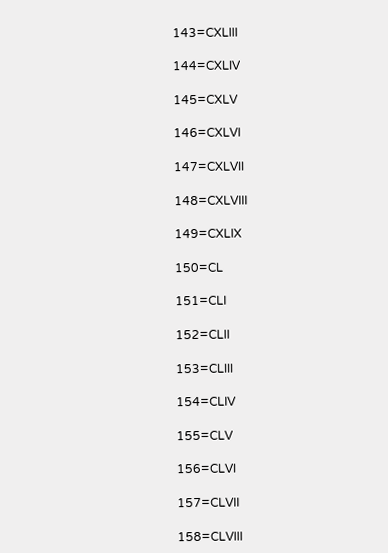143=CXLIII

144=CXLIV

145=CXLV

146=CXLVI

147=CXLVII

148=CXLVIII

149=CXLIX

150=CL

151=CLI

152=CLII

153=CLIII

154=CLIV

155=CLV

156=CLVI

157=CLVII

158=CLVIII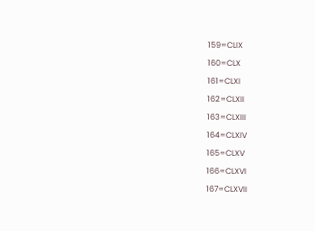159=CLIX

160=CLX

161=CLXI

162=CLXII

163=CLXIII

164=CLXIV

165=CLXV

166=CLXVI

167=CLXVII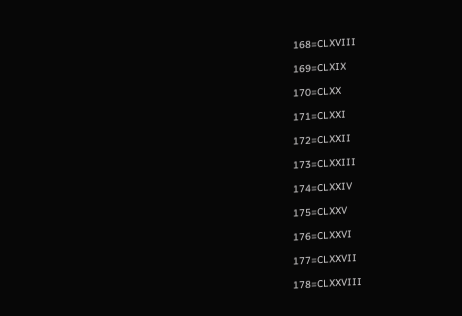168=CLXVIII

169=CLXIX

170=CLXX

171=CLXXI

172=CLXXII

173=CLXXIII

174=CLXXIV

175=CLXXV

176=CLXXVI

177=CLXXVII

178=CLXXVIII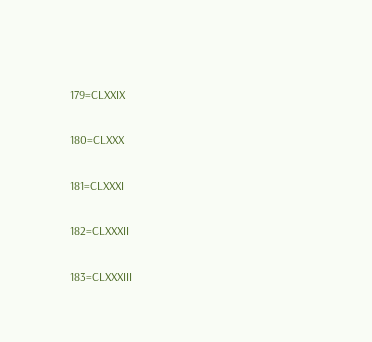179=CLXXIX

180=CLXXX

181=CLXXXI

182=CLXXXII

183=CLXXXIII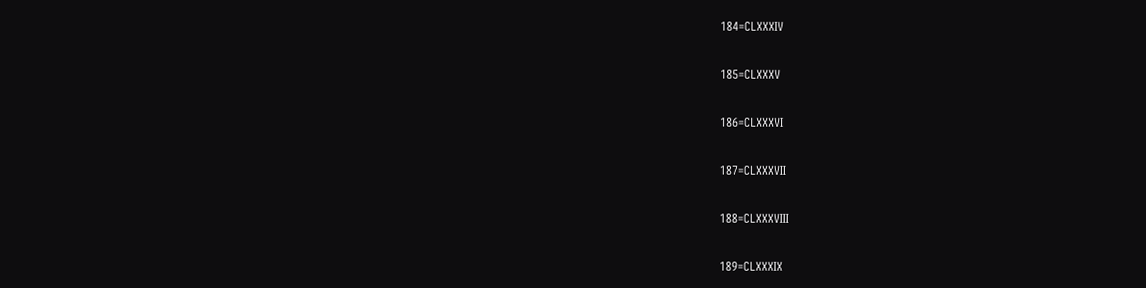184=CLXXXIV

185=CLXXXV

186=CLXXXVI

187=CLXXXVII

188=CLXXXVIII

189=CLXXXIX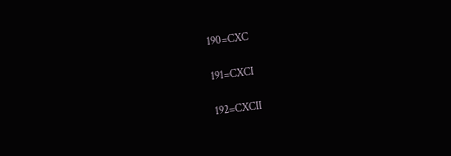190=CXC

191=CXCI

192=CXCII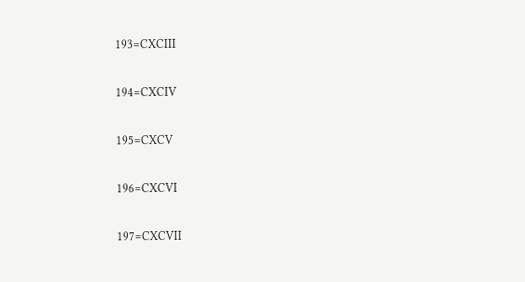193=CXCIII

194=CXCIV

195=CXCV

196=CXCVI

197=CXCVII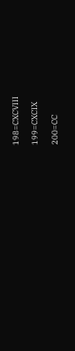198=CXCVIII

199=CXCIX

200=CC